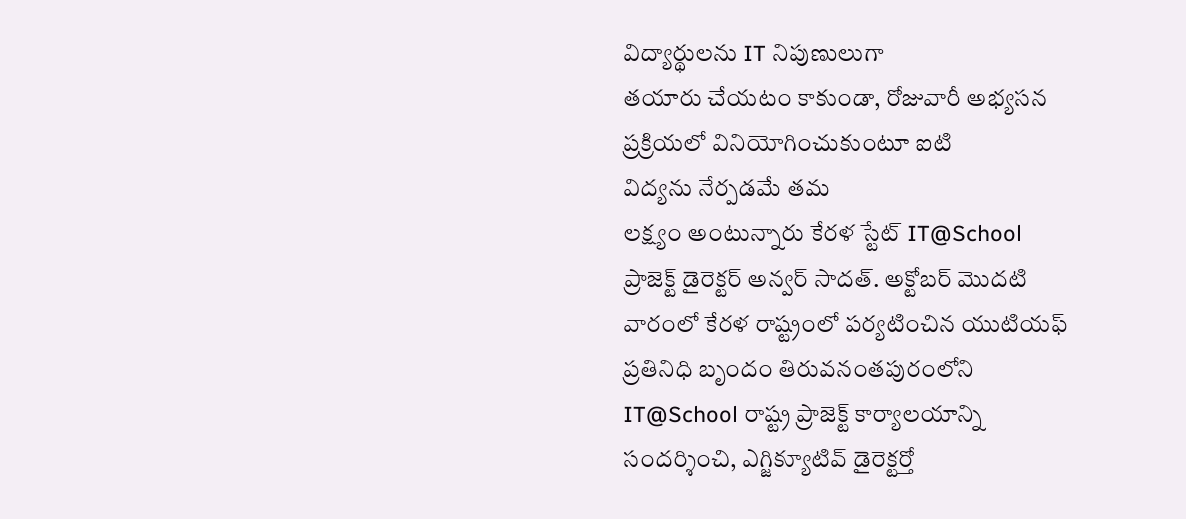విద్యార్థులను IT నిపుణులుగా
తయారు చేయటం కాకుండా, రోజువారీ అభ్యసన
ప్రక్రియలో వినియోగించుకుంటూ ఐటి
విద్యను నేర్పడమే తమ
లక్ష్యం అంటున్నారు కేరళ స్టేట్ IT@School
ప్రాజెక్ట్ డైరెక్టర్ అన్వర్ సాదత్. అక్టోబర్ మొదటి
వారంలో కేరళ రాష్ట్రంలో పర్యటించిన యుటియఫ్
ప్రతినిధి బృందం తిరువనంతపురంలోని
IT@School రాష్ట్ర ప్రాజెక్ట్ కార్యాలయాన్ని
సందర్శించి, ఎగ్జిక్యూటివ్ డైరెక్టర్తో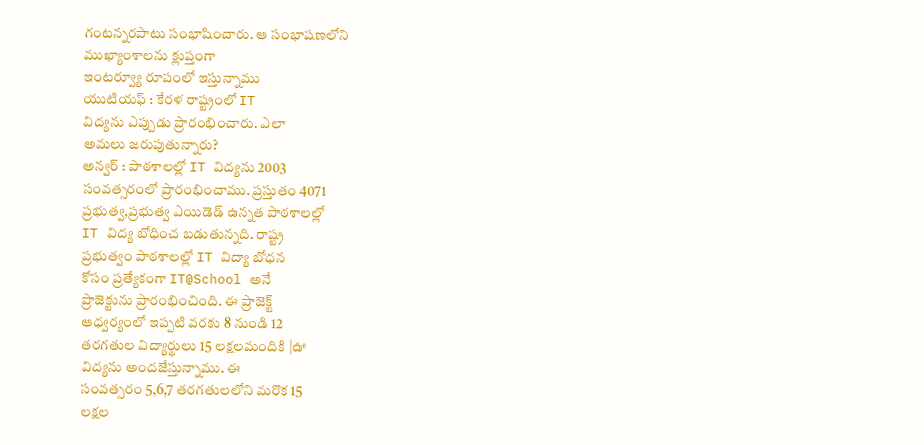గంటన్నరపాటు సంభాషించారు. ఆ సంభాషణలోని
ముఖ్యాంశాలను క్లుప్తంగా
ఇంటర్వ్యూ రూపంలో ఇస్తున్నాము
యుటియఫ్ : కేరళ రాష్ట్రంలో IT
విద్యను ఎప్పుడు ప్రారంభించారు. ఎలా
అమలు జరుపుతున్నారు?
అన్వర్ : పాఠశాలల్లో IT విద్యను 2003
సంవత్సరంలో ప్రారంభించాము. ప్రస్తుతం 4071
ప్రభుత్వ,ప్రభుత్వ ఎయిడెడ్ ఉన్నత పాఠశాలల్లో
IT విద్య బోధించ బడుతున్నది. రాష్ట్ర
ప్రభుత్వం పాఠశాలల్లో IT విద్యా బోధన
కోసం ప్రత్యేకంగా IT@School అనే
ప్రాజెక్టును ప్రారంభించింది. ఈ ప్రాజెక్ట్
ఆధ్వర్యంలో ఇప్పటి వరకు 8 నుండి 12
తరగతుల విద్యార్థులు 15 లక్షలమందికి |ఊ
విద్యను అందజేస్తున్నాము. ఈ
సంవత్సరం 5,6,7 తరగతులలోని మరొక 15
లక్షల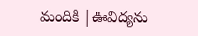మందికి |ఊవిద్యను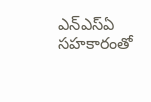ఎన్ఎస్ఏ సహకారంతో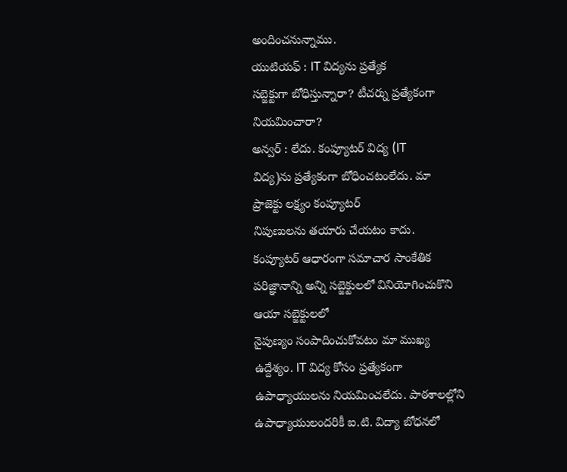అందించనున్నాము.
యుటియఫ్ : IT విద్యను ప్రత్యేక
సబ్జెక్టుగా బోధిస్తున్నారా? టీచర్ను ప్రత్యేకంగా
నియమించారా?
అన్వర్ : లేదు. కంప్యూటర్ విద్య (IT
విద్య)ను ప్రత్యేకంగా బోధించటంలేదు. మా
ప్రాజెక్టు లక్ష్యం కంప్యూటర్
నిపుణులను తయారు చేయటం కాదు.
కంప్యూటర్ ఆధారంగా సమాచార సాంకేతిక
పరిజ్ఞానాన్ని అన్ని సబ్జెక్టులలో వినియోగించుకొని
ఆయా సబ్జెక్టులలో
నైపుణ్యం సంపాదించుకోవటం మా ముఖ్య
ఉద్దేశ్యం. IT విద్య కోసం ప్రత్యేకంగా
ఉపాధ్యాయులను నియమించలేదు. పాఠశాలల్లోని
ఉపాధ్యాయులందరికీ ఐ.టి. విద్యా బోధనలో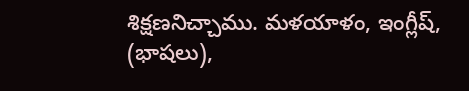శిక్షణనిచ్చాము. మళయాళం, ఇంగ్లీష్, (భాషలు),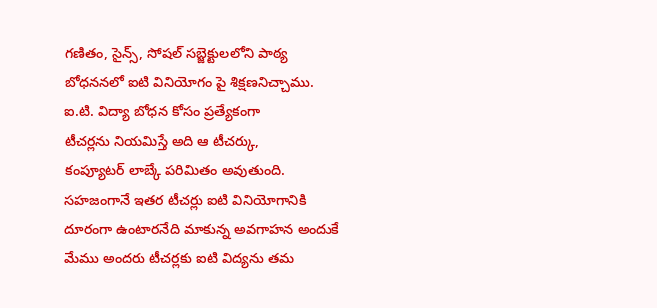గణితం, సైన్స్, సోషల్ సబ్జెక్టులలోని పాఠ్య
బోధననలో ఐటి వినియోగం పై శిక్షణనిచ్చాము.
ఐ.టి. విద్యా బోధన కోసం ప్రత్యేకంగా
టీచర్లను నియమిస్తే అది ఆ టీచర్కు,
కంప్యూటర్ లాబ్కే పరిమితం అవుతుంది.
సహజంగానే ఇతర టీచర్లు ఐటి వినియోగానికి
దూరంగా ఉంటారనేది మాకున్న అవగాహన అందుకే
మేము అందరు టీచర్లకు ఐటి విద్యను తమ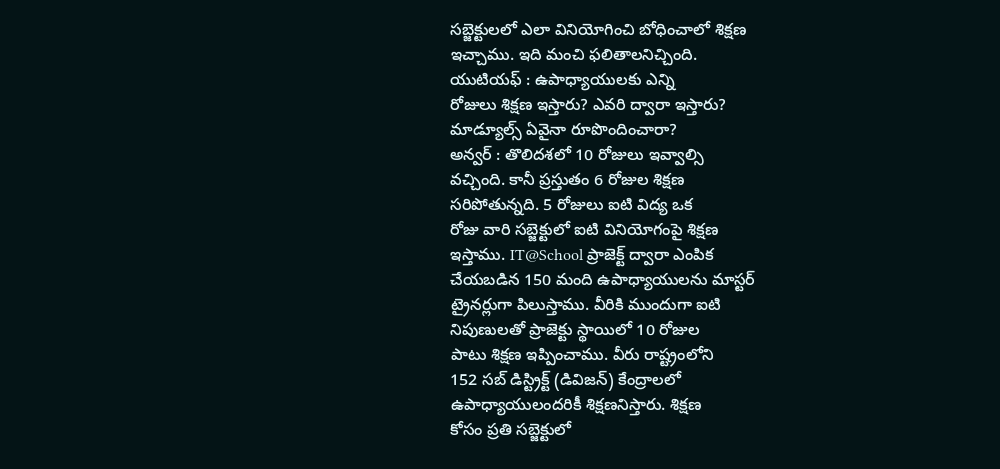సబ్జెక్టులలో ఎలా వినియోగించి బోధించాలో శిక్షణ
ఇచ్చాము. ఇది మంచి ఫలితాలనిచ్చింది.
యుటియఫ్ : ఉపాధ్యాయులకు ఎన్ని
రోజులు శిక్షణ ఇస్తారు? ఎవరి ద్వారా ఇస్తారు?
మాడ్యూల్స్ ఏవైనా రూపొందించారా?
అన్వర్ : తొలిదశలో 10 రోజులు ఇవ్వాల్సి
వచ్చింది. కానీ ప్రస్తుతం 6 రోజుల శిక్షణ
సరిపోతున్నది. 5 రోజులు ఐటి విద్య ఒక
రోజు వారి సబ్జెక్టులో ఐటి వినియోగంపై శిక్షణ
ఇస్తాము. IT@School ప్రాజెక్ట్ ద్వారా ఎంపిక
చేయబడిన 150 మంది ఉపాధ్యాయులను మాస్టర్
ట్రైనర్లుగా పిలుస్తాము. వీరికి ముందుగా ఐటి
నిపుణులతో ప్రాజెక్టు స్థాయిలో 10 రోజుల
పాటు శిక్షణ ఇప్పించాము. వీరు రాష్ట్రంలోని
152 సబ్ డిస్ట్రిక్ట్ (డివిజన్) కేంద్రాలలో
ఉపాధ్యాయులందరికీ శిక్షణనిస్తారు. శిక్షణ
కోసం ప్రతి సబ్జెక్టులో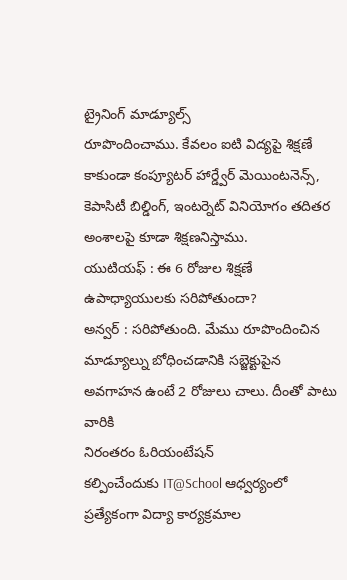ట్రైనింగ్ మాడ్యూల్స్
రూపొందించాము. కేవలం ఐటి విద్యపై శిక్షణే
కాకుండా కంప్యూటర్ హార్డ్వేర్ మెయింటనెన్స్,
కెపాసిటీ బిల్డింగ్, ఇంటర్నెట్ వినియోగం తదితర
అంశాలపై కూడా శిక్షణనిస్తాము.
యుటియఫ్ : ఈ 6 రోజుల శిక్షణే
ఉపాధ్యాయులకు సరిపోతుందా?
అన్వర్ : సరిపోతుంది. మేము రూపొందించిన
మాడ్యూల్ను బోధించడానికి సబ్జెక్టుపైన
అవగాహన ఉంటే 2 రోజులు చాలు. దీంతో పాటు వారికి
నిరంతరం ఓరియంటేషన్
కల్పించేందుకు IT@School ఆధ్వర్యంలో
ప్రత్యేకంగా విద్యా కార్యక్రమాల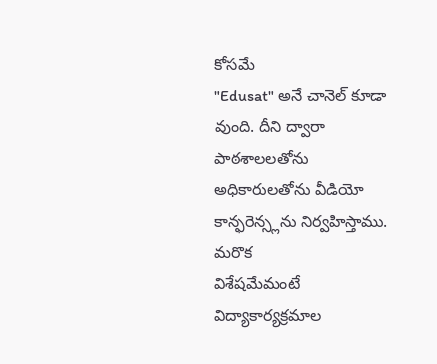కోసమే
"Edusat" అనే చానెల్ కూడా వుంది. దీని ద్వారా
పాఠశాలలతోను అధికారులతోను వీడియో
కాన్ఫరెన్స్లను నిర్వహిస్తాము. మరొక
విశేషమేమంటే విద్యాకార్యక్రమాల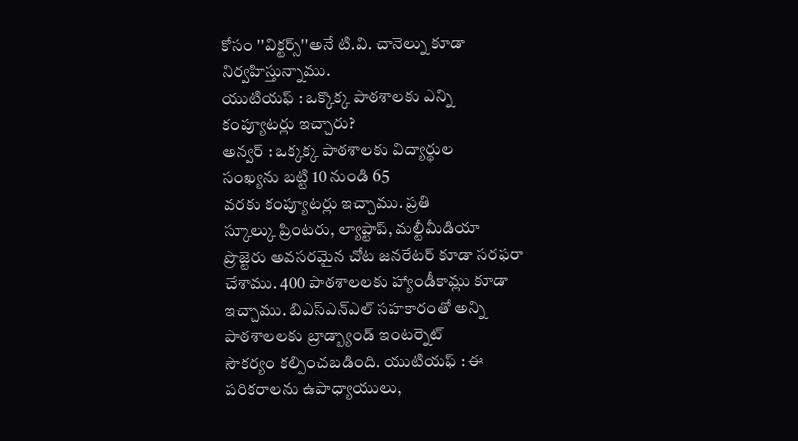కోసం ''విక్టర్స్''అనే టి.వి. చానెల్ను కూడా
నిర్వహిస్తున్నాము.
యుటియఫ్ : ఒక్కొక్క పాఠశాలకు ఎన్ని
కంప్యూటర్లు ఇచ్చారు?
అన్వర్ : ఒక్కక్క పాఠశాలకు విద్యార్థుల
సంఖ్యను బట్టి 10 నుండి 65
వరకు కంప్యూటర్లు ఇచ్చాము. ప్రతి
స్కూల్కు ప్రింటరు, ల్యాప్టాప్, మల్టీమీడియా
ప్రొజ్టెరు అవసరమైన చోట జనరేటర్ కూడా సరఫరా
చేశాము. 400 పాఠశాలలకు హ్యాండీకామ్లు కూడా
ఇచ్చాము. బిఎస్ఎన్ఎల్ సహకారంతో అన్ని
పాఠశాలలకు బ్రాడ్బ్యాండ్ ఇంటర్నెట్
సౌకర్యం కల్పించబడింది. యుటియఫ్ : ఈ
పరికరాలను ఉపాధ్యాయులు,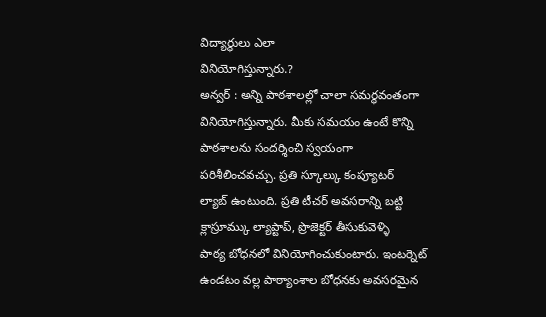విద్యార్థులు ఎలా
వినియోగిస్తున్నారు.?
అన్వర్ : అన్ని పాఠశాలల్లో చాలా సమర్థవంతంగా
వినియోగిస్తున్నారు. మీకు సమయం ఉంటే కొన్ని
పాఠశాలను సందర్శించి స్వయంగా
పరిశీలించవచ్చు. ప్రతి స్కూల్కు కంప్యూటర్
ల్యాబ్ ఉంటుంది. ప్రతి టీచర్ అవసరాన్ని బట్టి
క్లాస్రూమ్కు ల్యాప్టాప్, ప్రొజెక్టర్ తీసుకువెళ్ళి
పాఠ్య బోధనలో వినియోగించుకుంటారు. ఇంటర్నెట్
ఉండటం వల్ల పాఠ్యాంశాల బోధనకు అవసరమైన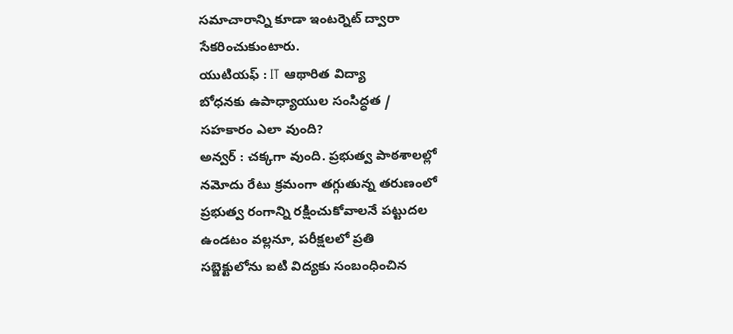సమాచారాన్ని కూడా ఇంటర్నెట్ ద్వారా
సేకరించుకుంటారు.
యుటియఫ్ : IT ఆథారిత విద్యా
బోధనకు ఉపాధ్యాయుల సంసిద్ధత /
సహకారం ఎలా వుంది?
అన్వర్ : చక్కగా వుంది. ప్రభుత్వ పాఠశాలల్లో
నమోదు రేటు క్రమంగా తగ్గుతున్న తరుణంలో
ప్రభుత్వ రంగాన్ని రక్షించుకోవాలనే పట్టుదల
ఉండటం వల్లనూ, పరీక్షలలో ప్రతి
సబ్జెక్టులోను ఐటి విద్యకు సంబంధించిన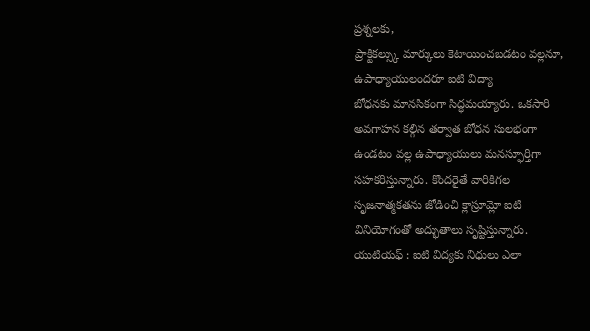ప్రశ్నలకు,
ప్రాక్టికల్స్కు మార్కులు కెటాయించబడటం వల్లనూ,
ఉపాధ్యాయులందరూ ఐటి విద్యా
బోధనకు మానసికంగా సిద్ధమయ్యారు. ఒకసారి
అవగాహన కల్గిన తర్వాత బోధన సులభంగా
ఉండటం వల్ల ఉపాధ్యాయులు మనస్ఫూర్తిగా
సహకరిస్తున్నారు. కొందరైతే వారికిగల
సృజనాత్మకతను జోడించి క్లాస్రూమ్లో ఐటి
వినియోగంతో అద్భుతాలు సృష్టిస్తున్నారు.
యుటియఫ్ : ఐటి విద్యకు నిధులు ఎలా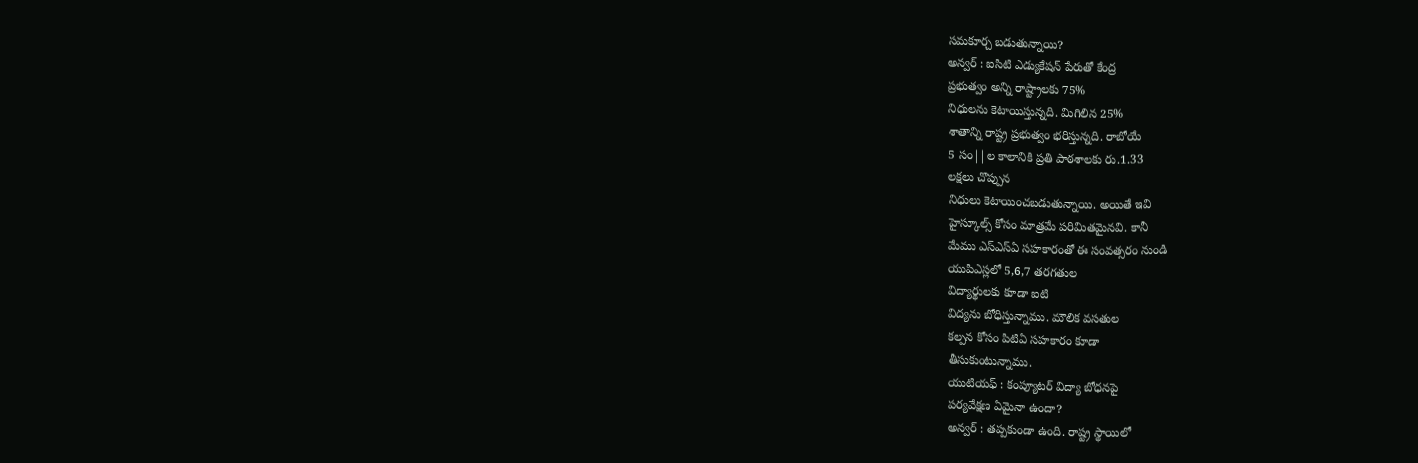సమకూర్చ బడుతున్నాయి?
అన్వర్ : ఐసిటి ఎడ్యుకేషన్ పేరుతో కేంద్ర
ప్రభుత్వం అన్ని రాష్ట్రాలకు 75%
నిధులను కెటాయిస్తున్నది. మిగిలిన 25%
శాతాన్ని రాష్ట్ర ప్రభుత్వం భరిస్తున్నది. రాబోయే
5 సం||ల కాలానికి ప్రతి పాఠశాలకు రు.1.33
లక్షలు చొప్పున
నిధులు కెటాయించబడుతున్నాయి. అయితే ఇవి
హైస్కూల్స్ కోసం మాత్రమే పరిమితమైనవి. కానీ
మేము ఎస్ఎస్ఏ సహకారంతో ఈ సంవత్సరం నుండి
యుపిఎస్లలో 5,6,7 తరగతుల
విద్యార్థులకు కూడా ఐటి
విద్యను బోధిస్తున్నాము. మౌలిక వసతుల
కల్పన కోసం పిటిఏ సహకారం కూడా
తీసుకుంటున్నాము.
యుటియఫ్ : కంప్యూటర్ విద్యా బోధనపై
పర్యవేక్షణ ఏమైనా ఉందా?
అన్వర్ : తప్పకుండా ఉంది. రాష్ట్ర స్థాయిలో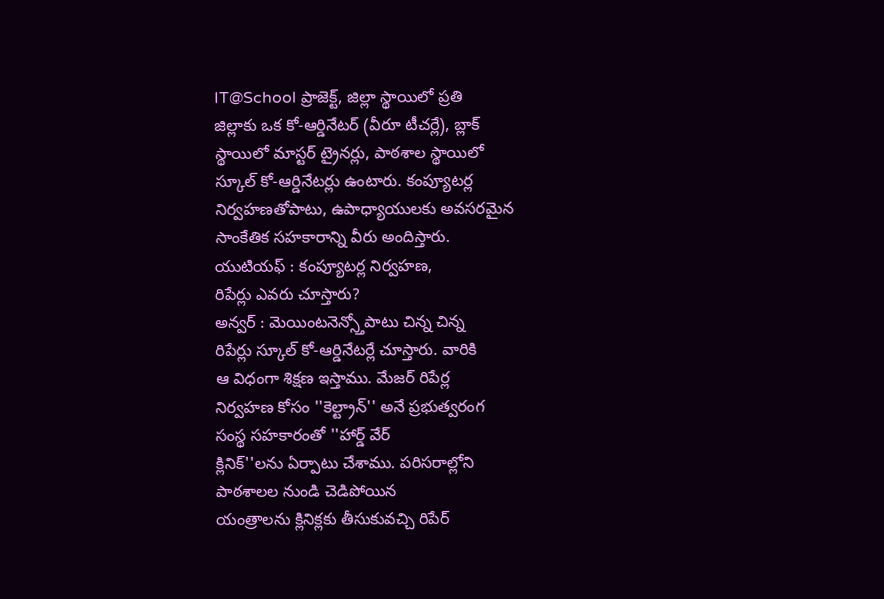IT@School ప్రాజెక్ట్, జిల్లా స్థాయిలో ప్రతి
జిల్లాకు ఒక కో-ఆర్డినేటర్ (వీరూ టీచర్లే), బ్లాక్
స్థాయిలో మాస్టర్ ట్రైనర్లు, పాఠశాల స్థాయిలో
స్కూల్ కో-ఆర్డినేటర్లు ఉంటారు. కంప్యూటర్ల
నిర్వహణతోపాటు, ఉపాధ్యాయులకు అవసరమైన
సాంకేతిక సహకారాన్ని వీరు అందిస్తారు.
యుటియఫ్ : కంప్యూటర్ల నిర్వహణ,
రిపేర్లు ఎవరు చూస్తారు?
అన్వర్ : మెయింటనెన్స్తోపాటు చిన్న చిన్న
రిపేర్లు స్కూల్ కో-ఆర్డినేటర్లే చూస్తారు. వారికి
ఆ విధంగా శిక్షణ ఇస్తాము. మేజర్ రిపేర్ల
నిర్వహణ కోసం ''కెల్ట్రాన్'' అనే ప్రభుత్వరంగ
సంస్థ సహకారంతో ''హార్డ్ వేర్
క్లినిక్''లను ఏర్పాటు చేశాము. పరిసరాల్లోని
పాఠశాలల నుండి చెడిపోయిన
యంత్రాలను క్లినిక్లకు తీసుకువచ్చి రిపేర్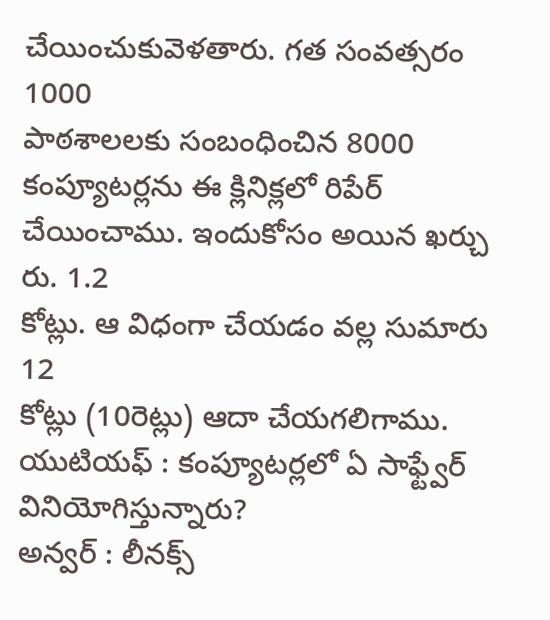చేయించుకువెళతారు. గత సంవత్సరం 1000
పాఠశాలలకు సంబంధించిన 8000
కంప్యూటర్లను ఈ క్లినిక్లలో రిపేర్
చేయించాము. ఇందుకోసం అయిన ఖర్చు రు. 1.2
కోట్లు. ఆ విధంగా చేయడం వల్ల సుమారు 12
కోట్లు (10రెట్లు) ఆదా చేయగలిగాము.
యుటియఫ్ : కంప్యూటర్లలో ఏ సాఫ్ట్వేర్
వినియోగిస్తున్నారు?
అన్వర్ : లీనక్స్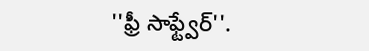''ఫ్రీ సాఫ్ట్వేర్''.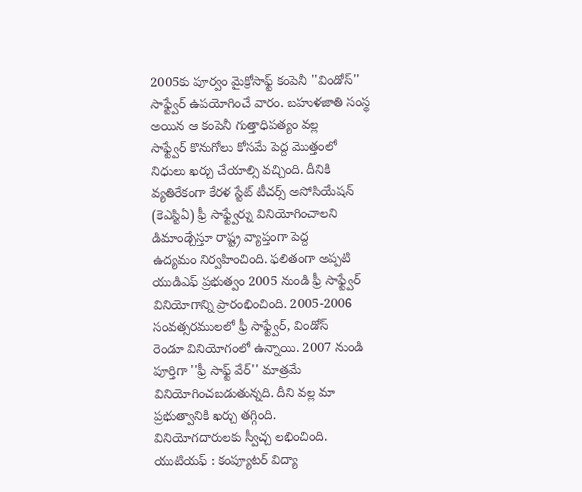2005కు పూర్వం మైక్రోసాఫ్ట్ కంపెనీ ''విండోస్''
సాఫ్ట్వేర్ ఉపయోగించే వారం. బహుళజాతి సంస్థ
అయిన ఆ కంపెనీ గుత్తాధిపత్యం వల్ల
సాఫ్ట్వేర్ కొనుగోలు కోసమే పెద్ద మొత్తంలో
నిధులు ఖర్చు చేయాల్సి వచ్చింది. దీనికి
వ్యతిరేకంగా కేరళ స్టేట్ టీచర్స్ అసోసియేషన్
(కెఎస్టిఏ) ఫ్రీ సాఫ్ట్వేర్ను వినియోగించాలని
డిమాండ్చేస్తూ రాష్ట్ర వ్యాప్తంగా పెద్ద
ఉద్యమం నిర్వహించింది. ఫలితంగా అప్పటి
యుడిఎఫ్ ప్రభుత్వం 2005 నుండి ఫ్రీ సాఫ్ట్వేర్
వినియోగాన్ని ప్రారంభించింది. 2005-2006
సంవత్సరములలో ఫ్రీ సాఫ్ట్వేర్, విండోస్
రెండూ వినియోగంలో ఉన్నాయి. 2007 నుండి
పూర్తిగా ''ఫ్రీ సాఫ్ట్ వేర్'' మాత్రమే
వినియోగించబడుతున్నది. దీని వల్ల మా
ప్రభుత్వానికి ఖర్చు తగ్గింది.
వినియోగదారులకు స్వీచ్చ లభించింది.
యుటియఫ్ : కంప్యూటర్ విద్యా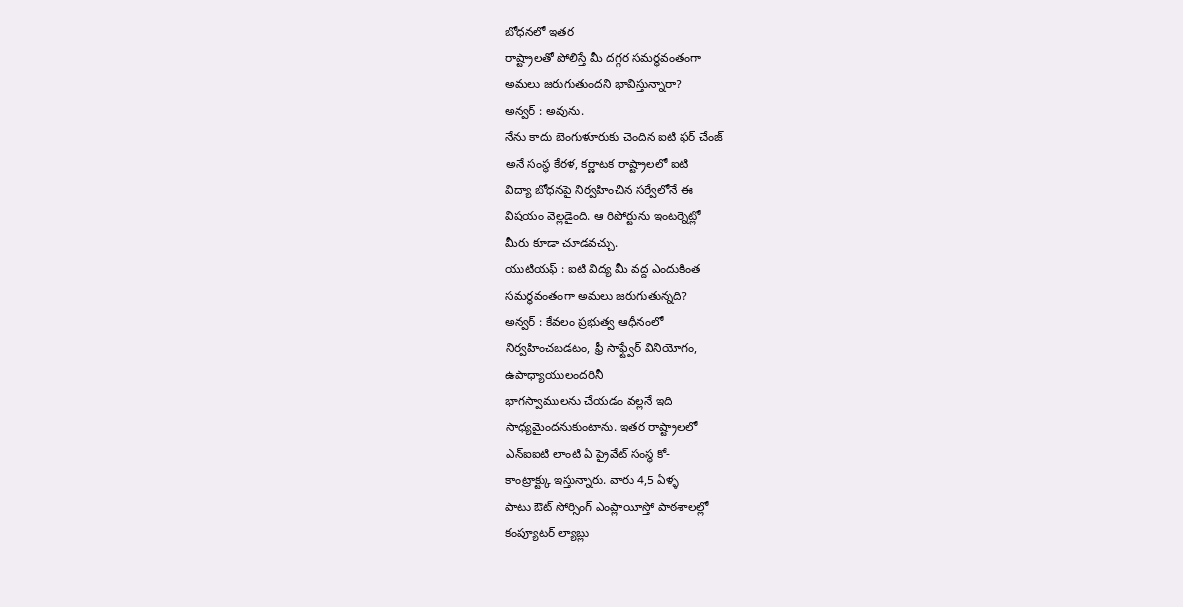బోధనలో ఇతర
రాష్ట్రాలతో పోలిస్తే మీ దగ్గర సమర్థవంతంగా
అమలు జరుగుతుందని భావిస్తున్నారా?
అన్వర్ : అవును.
నేను కాదు బెంగుళూరుకు చెందిన ఐటి ఫర్ చేంజ్
అనే సంస్థ కేరళ, కర్ణాటక రాష్ట్రాలలో ఐటి
విద్యా బోధనపై నిర్వహించిన సర్వేలోనే ఈ
విషయం వెల్లడైంది. ఆ రిపోర్టును ఇంటర్నెట్లో
మీరు కూడా చూడవచ్చు.
యుటియఫ్ : ఐటి విద్య మీ వద్ద ఎందుకింత
సమర్థవంతంగా అమలు జరుగుతున్నది?
అన్వర్ : కేవలం ప్రభుత్వ ఆధీనంలో
నిర్వహించబడటం, ఫ్రీ సాఫ్ట్వేర్ వినియోగం,
ఉపాధ్యాయులందరినీ
భాగస్వాములను చేయడం వల్లనే ఇది
సాధ్యమైందనుకుంటాను. ఇతర రాష్ట్రాలలో
ఎన్ఐఐటి లాంటి ఏ ప్రైవేట్ సంస్థ కో-
కాంట్రాక్ట్కు ఇస్తున్నారు. వారు 4,5 ఏళ్ళ
పాటు ఔట్ సోర్సింగ్ ఎంప్లాయీస్తో పాఠశాలల్లో
కంప్యూటర్ ల్యాబ్లు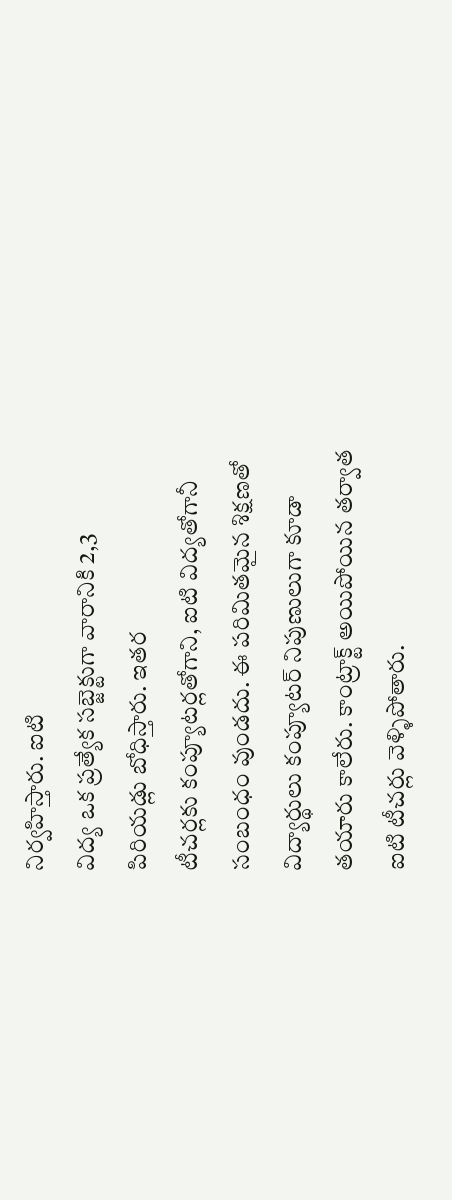నిర్వహిస్తారు. ఐటి
విద్య ఒక ప్రత్యేక సబ్జెక్టుగా వారానికి 2,3
పిరియడ్లు బోధిస్తారు. ఇతర
టీచర్లకు కంప్యూటర్లతోగాని, ఐటి విద్యతోగానీ
సంబంధం వుండదు. ఈ పరిమితమైన శిక్షణతో
విద్యార్థులు కంప్యూటర్ నిపుణులుగా కూడా
తయారు కాలేరు. కాంట్రాక్ట్ అయిపోయిన తర్వాత
ఐటి టీచర్లు వెళ్ళిపోతారు.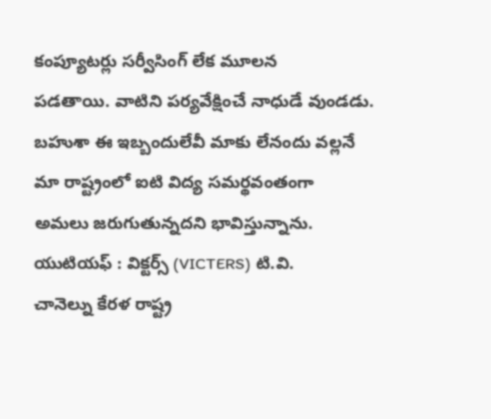కంప్యూటర్లు సర్వీసింగ్ లేక మూలన
పడతాయి. వాటిని పర్యవేక్షించే నాధుడే వుండడు.
బహుశా ఈ ఇబ్బందులేవీ మాకు లేనందు వల్లనే
మా రాష్ట్రంలో ఐటి విద్య సమర్థవంతంగా
అమలు జరుగుతున్నదని భావిస్తున్నాను.
యుటియఫ్ : విక్టర్స్ (VICTERS) టి.వి.
చానెల్ను కేరళ రాష్ట్ర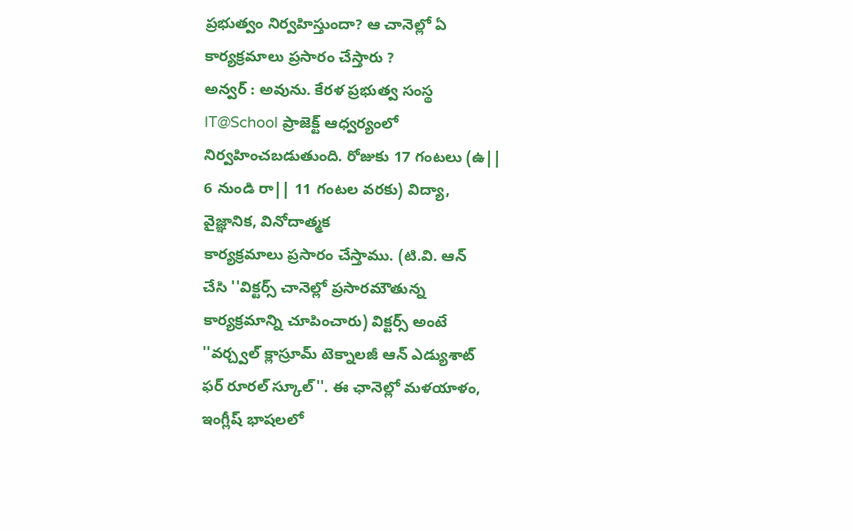ప్రభుత్వం నిర్వహిస్తుందా? ఆ చానెల్లో ఏ
కార్యక్రమాలు ప్రసారం చేస్తారు ?
అన్వర్ : అవును. కేరళ ప్రభుత్వ సంస్థ
IT@School ప్రాజెక్ట్ ఆధ్వర్యంలో
నిర్వహించబడుతుంది. రోజుకు 17 గంటలు (ఉ||
6 నుండి రా|| 11 గంటల వరకు) విద్యా,
వైజ్ఞానిక, వినోదాత్మక
కార్యక్రమాలు ప్రసారం చేస్తాము. (టి.వి. ఆన్
చేసి ''విక్టర్స్ చానెల్లో ప్రసారమౌతున్న
కార్యక్రమాన్ని చూపించారు) విక్టర్స్ అంటే
''వర్చ్వల్ క్లాస్రూమ్ టెక్నాలజీ ఆన్ ఎడ్యుశాట్
ఫర్ రూరల్ స్కూల్''. ఈ ఛానెల్లో మళయాళం,
ఇంగ్లీష్ భాషలలో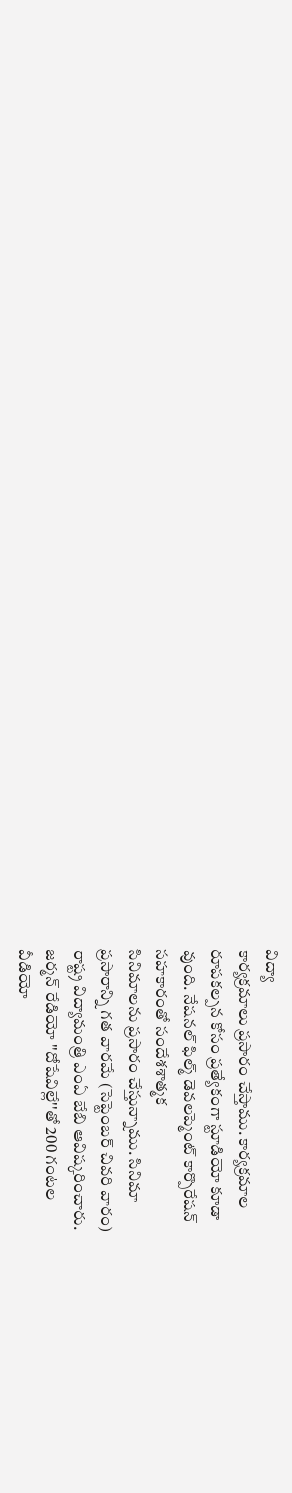విద్యా
కార్యక్రమాలు ప్రసారం చేస్తాము. కార్యక్రమాల
రూపకల్పన కోసం ప్రత్యేకంగా స్టూడియో కూడా
వుంది. నేషనల్ ఫిల్మ్ డెవలప్మెంట్ కార్పొరేషన్
సహకారంతో సందేశశాత్మక
సినిమాలను ప్రసారం చేస్తున్నాము. సినిమా
ప్రసారాన్ని గత వారమే (సెప్టెంబర్ చివరి వారం)
రాష్ట్ర విద్యామంత్రి ఎంఏ బేబి ఆవిష్కరించారు.
జర్మన్ రేడియో ''దోషేవిల్లే''తో 200 గంటల
వీడియో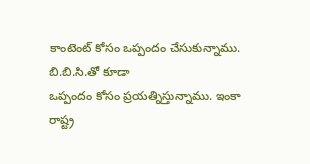కాంటెంట్ కోసం ఒప్పందం చేసుకున్నాము.
బి.బి.సి.తో కూడా
ఒప్పందం కోసం ప్రయత్నిస్తున్నాము. ఇంకా
రాష్ట్ర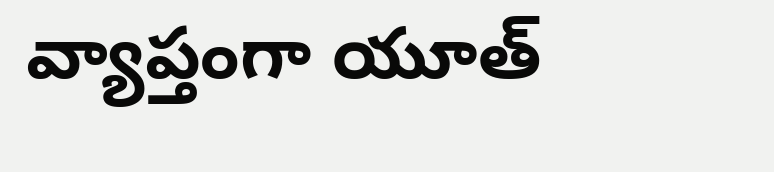వ్యాప్తంగా యూత్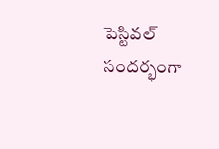పెస్టివల్ సందర్భంగా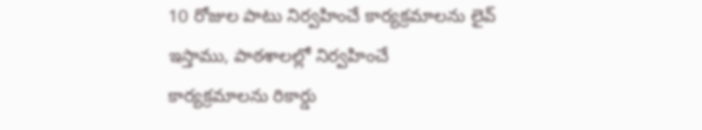10 రోజుల పాటు నిర్వహించే కార్యక్రమాలను లైవ్
ఇస్తాము, పాఠశాలల్లో నిర్వహించే
కార్యక్రమాలను రికార్డు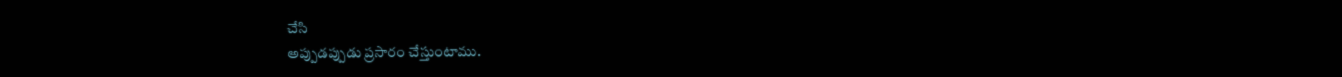చేసి
అప్పుడప్పుడు ప్రసారం చేస్తుంటాము.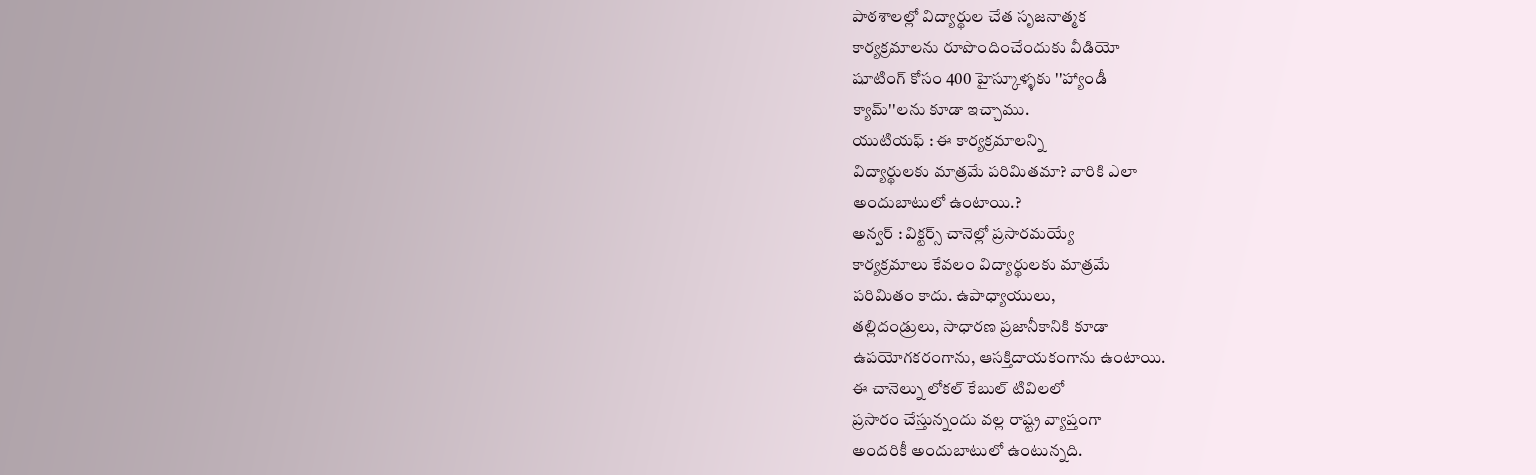పాఠశాలల్లో విద్యార్థుల చేత సృజనాత్మక
కార్యక్రమాలను రూపొందించేందుకు వీడియో
షూటింగ్ కోసం 400 హైస్కూళ్ళకు ''హ్యాండీ
క్యామ్''లను కూడా ఇచ్చాము.
యుటియఫ్ : ఈ కార్యక్రమాలన్ని
విద్యార్థులకు మాత్రమే పరిమితమా? వారికి ఎలా
అందుబాటులో ఉంటాయి.?
అన్వర్ : విక్టర్స్ చానెల్లో ప్రసారమయ్యే
కార్యక్రమాలు కేవలం విద్యార్థులకు మాత్రమే
పరిమితం కాదు. ఉపాధ్యాయులు,
తల్లిదండ్రులు, సాధారణ ప్రజానీకానికి కూడా
ఉపయోగకరంగాను, ఆసక్తిదాయకంగాను ఉంటాయి.
ఈ చానెల్ను లోకల్ కేబుల్ టివిలలో
ప్రసారం చేస్తున్నందు వల్ల రాష్ట్ర వ్యాప్తంగా
అందరికీ అందుబాటులో ఉంటున్నది.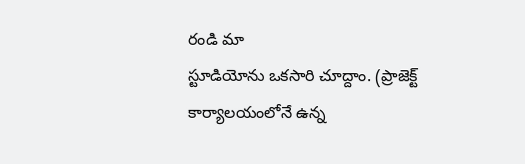రండి మా
స్టూడియోను ఒకసారి చూద్దాం. (ప్రాజెక్ట్
కార్యాలయంలోనే ఉన్న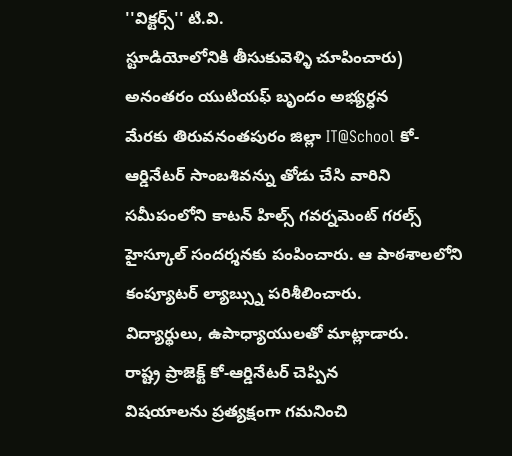''విక్టర్స్'' టి.వి.
స్టూడియోలోనికి తీసుకువెళ్ళి చూపించారు)
అనంతరం యుటియఫ్ బృందం అభ్యర్ధన
మేరకు తిరువనంతపురం జిల్లా IT@School కో-
ఆర్డినేటర్ సాంబశివన్ను తోడు చేసి వారిని
సమీపంలోని కాటన్ హిల్స్ గవర్నమెంట్ గరల్స్
హైస్కూల్ సందర్శనకు పంపించారు. ఆ పాఠశాలలోని
కంప్యూటర్ ల్యాబ్స్ను పరిశీలించారు.
విద్యార్థులు, ఉపాధ్యాయులతో మాట్లాడారు.
రాష్ట్ర ప్రాజెక్ట్ కో-ఆర్డినేటర్ చెప్పిన
విషయాలను ప్రత్యక్షంగా గమనించి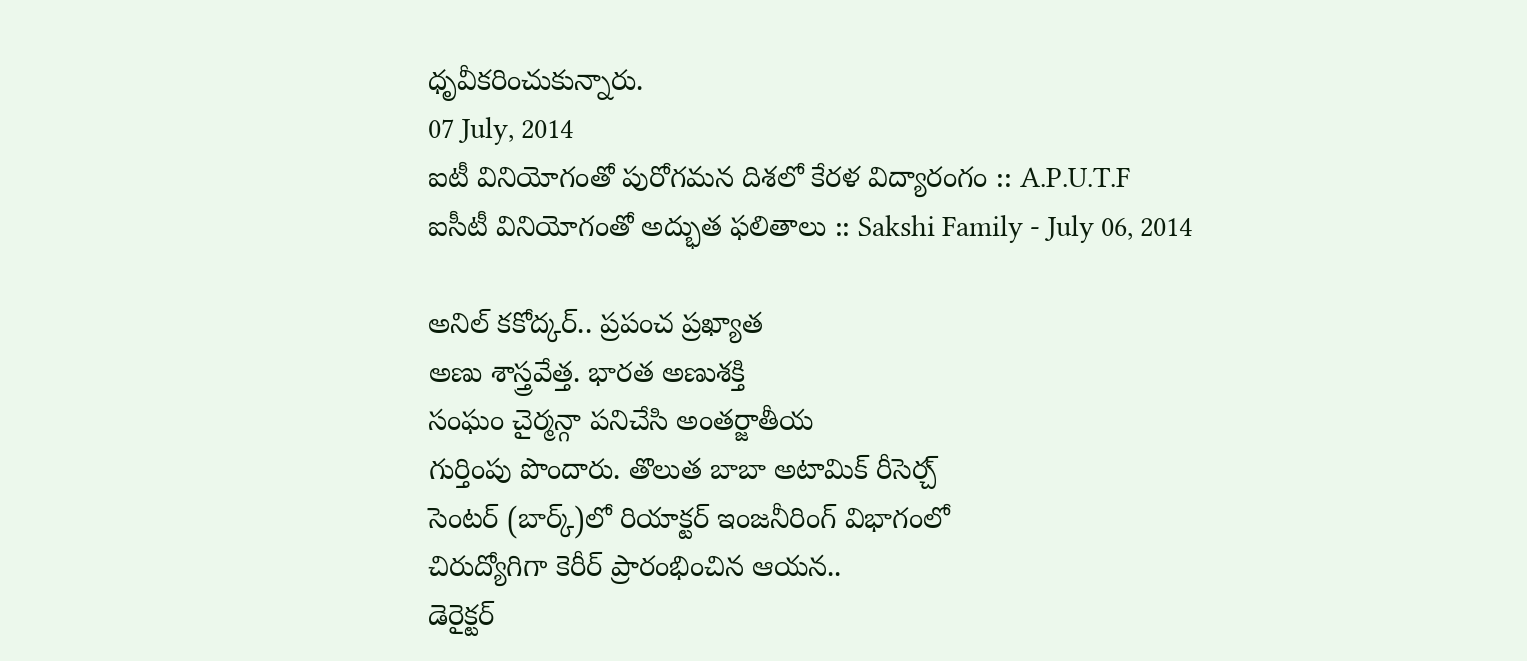ధృవీకరించుకున్నారు.
07 July, 2014
ఐటీ వినియోగంతో పురోగమన దిశలో కేరళ విద్యారంగం :: A.P.U.T.F
ఐసీటీ వినియోగంతో అద్భుత ఫలితాలు :: Sakshi Family - July 06, 2014

అనిల్ కకోద్కర్.. ప్రపంచ ప్రఖ్యాత
అణు శాస్త్రవేత్త. భారత అణుశక్తి
సంఘం చైర్మన్గా పనిచేసి అంతర్జాతీయ
గుర్తింపు పొందారు. తొలుత బాబా అటామిక్ రీసెర్చ్
సెంటర్ (బార్క్)లో రియాక్టర్ ఇంజనీరింగ్ విభాగంలో
చిరుద్యోగిగా కెరీర్ ప్రారంభించిన ఆయన..
డెరైక్టర్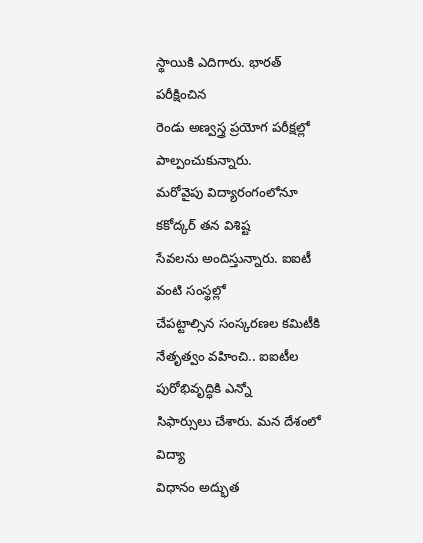స్థాయికి ఎదిగారు. భారత్ పరీక్షించిన
రెండు అణ్వస్త్ర ప్రయోగ పరీక్షల్లో
పాల్పంచుకున్నారు.
మరోవైపు విద్యారంగంలోనూ కకోద్కర్ తన విశిష్ట
సేవలను అందిస్తున్నారు. ఐఐటీ వంటి సంస్థల్లో
చేపట్టాల్సిన సంస్కరణల కమిటీకి
నేతృత్వం వహించి.. ఐఐటీల పురోభివృద్ధికి ఎన్నో
సిఫార్సులు చేశారు. మన దేశంలో విద్యా
విధానం అద్భుత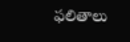ఫలితాలు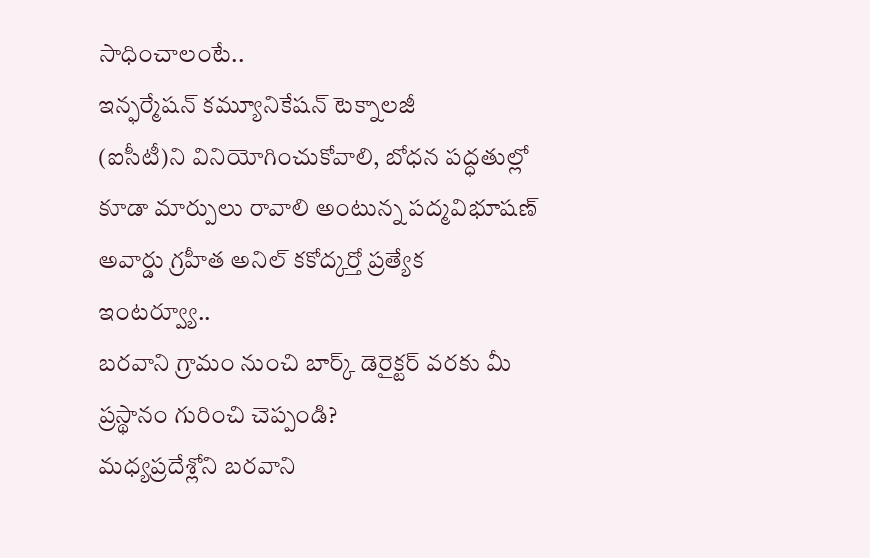సాధించాలంటే..
ఇన్ఫర్మేషన్ కమ్యూనికేషన్ టెక్నాలజీ
(ఐసీటీ)ని వినియోగించుకోవాలి, బోధన పద్ధతుల్లో
కూడా మార్పులు రావాలి అంటున్న పద్మవిభూషణ్
అవార్డు గ్రహీత అనిల్ కకోద్కర్తో ప్రత్యేక
ఇంటర్వ్యూ..
బరవాని గ్రామం నుంచి బార్క్ డెరైక్టర్ వరకు మీ
ప్రస్థానం గురించి చెప్పండి?
మధ్యప్రదేశ్లోని బరవాని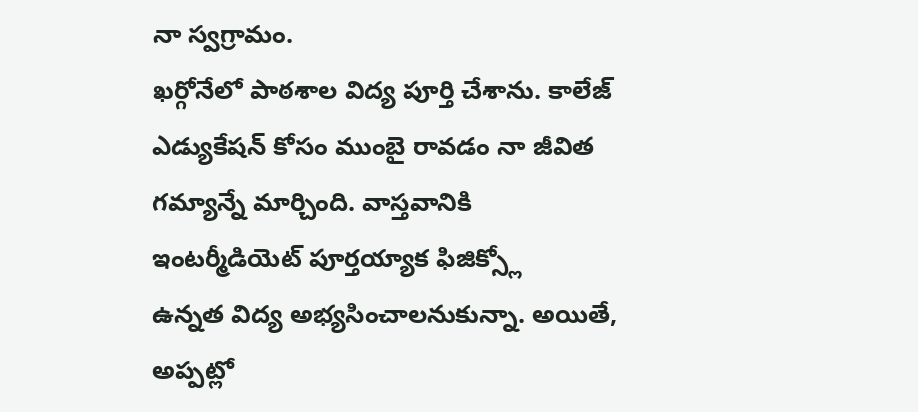నా స్వగ్రామం.
ఖర్గోనేలో పాఠశాల విద్య పూర్తి చేశాను. కాలేజ్
ఎడ్యుకేషన్ కోసం ముంబై రావడం నా జీవిత
గమ్యాన్నే మార్చింది. వాస్తవానికి
ఇంటర్మీడియెట్ పూర్తయ్యాక ఫిజిక్స్లో
ఉన్నత విద్య అభ్యసించాలనుకున్నా. అయితే,
అప్పట్లో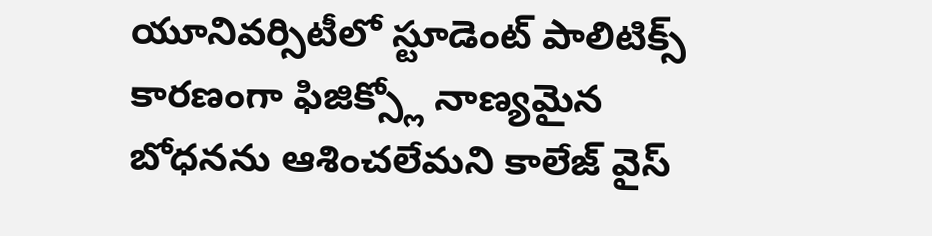యూనివర్సిటీలో స్టూడెంట్ పాలిటిక్స్
కారణంగా ఫిజిక్స్లో నాణ్యమైన
బోధనను ఆశించలేమని కాలేజ్ వైస్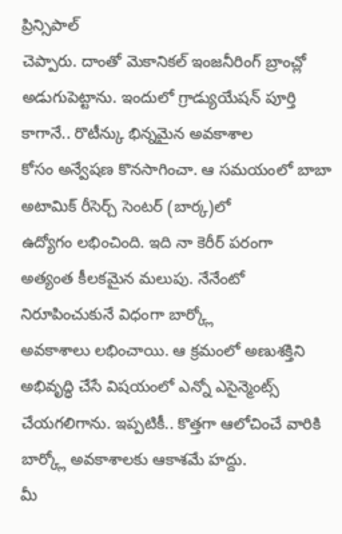ప్రిన్సిపాల్
చెప్పారు. దాంతో మెకానికల్ ఇంజనీరింగ్ బ్రాంచ్లో
అడుగుపెట్టాను. ఇందులో గ్రాడ్యుయేషన్ పూర్తి
కాగానే.. రొటీన్కు భిన్నమైన అవకాశాల
కోసం అన్వేషణ కొనసాగించా. ఆ సమయంలో బాబా
అటామిక్ రీసెర్చ్ సెంటర్ (బార్క)లో
ఉద్యోగం లభించింది. ఇది నా కెరీర్ పరంగా
అత్యంత కీలకమైన మలుపు. నేనేంటో
నిరూపించుకునే విధంగా బార్క్లో
అవకాశాలు లభించాయి. ఆ క్రమంలో అణుశక్తిని
అభివృద్ధి చేసే విషయంలో ఎన్నో ఎసైన్మెంట్స్
చేయగలిగాను. ఇప్పటికీ.. కొత్తగా ఆలోచించే వారికి
బార్క్లో అవకాశాలకు ఆకాశమే హద్దు.
మీ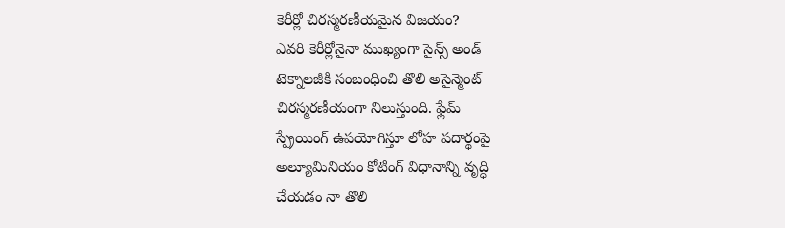కెరీర్లో చిరస్మరణీయమైన విజయం?
ఎవరి కెరీర్లోనైనా ముఖ్యంగా సైన్స్ అండ్
టెక్నాలజీకి సంబంధించి తొలి అసైన్మెంట్
చిరస్మరణీయంగా నిలుస్తుంది. ఫ్లేమ్
స్ప్రేయింగ్ ఉపయోగిస్తూ లోహ పదార్థంపై
అల్యూమినియం కోటింగ్ విధానాన్ని వృద్ధి
చేయడం నా తొలి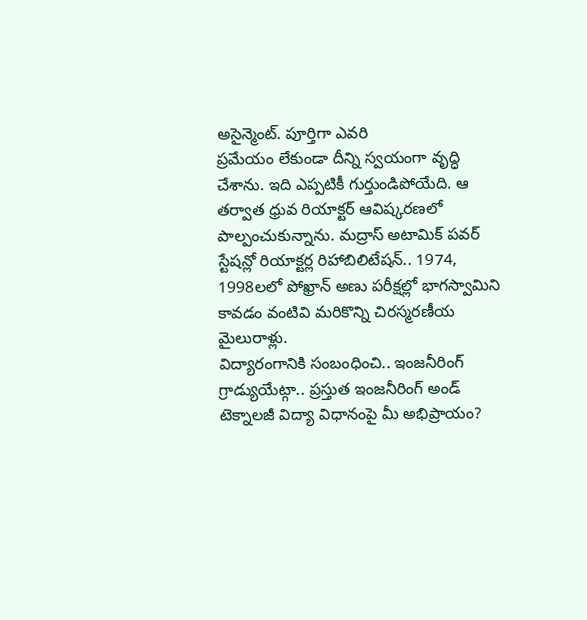అసైన్మెంట్. పూర్తిగా ఎవరి
ప్రమేయం లేకుండా దీన్ని స్వయంగా వృద్ధి
చేశాను. ఇది ఎప్పటికీ గుర్తుండిపోయేది. ఆ
తర్వాత ధ్రువ రియాక్టర్ ఆవిష్కరణలో
పాల్పంచుకున్నాను. మద్రాస్ అటామిక్ పవర్
స్టేషన్లో రియాక్టర్ల రిహాబిలిటేషన్.. 1974,
1998లలో పోఖ్రాన్ అణు పరీక్షల్లో భాగస్వామిని
కావడం వంటివి మరికొన్ని చిరస్మరణీయ
మైలురాళ్లు.
విద్యారంగానికి సంబంధించి.. ఇంజనీరింగ్
గ్రాడ్యుయేట్గా.. ప్రస్తుత ఇంజనీరింగ్ అండ్
టెక్నాలజీ విద్యా విధానంపై మీ అభిప్రాయం?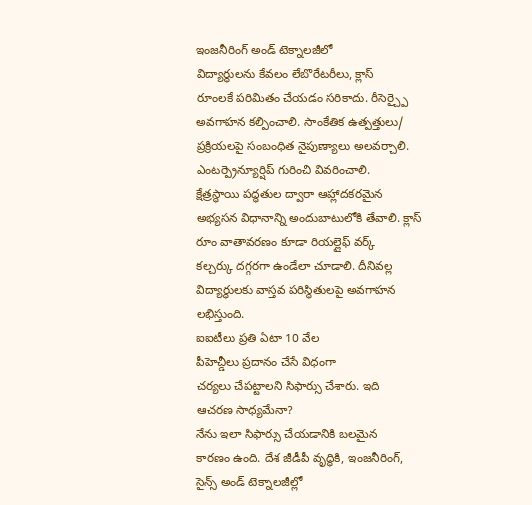ఇంజనీరింగ్ అండ్ టెక్నాలజీలో
విద్యార్థులను కేవలం లేబొరేటరీలు, క్లాస్
రూంలకే పరిమితం చేయడం సరికాదు. రీసెర్చ్పై
అవగాహన కల్పించాలి. సాంకేతిక ఉత్పత్తులు/
ప్రక్రియలపై సంబంధిత నైపుణ్యాలు అలవర్చాలి.
ఎంటర్ప్రెన్యూర్షిప్ గురించి వివరించాలి.
క్షేత్రస్థాయి పద్ధతుల ద్వారా ఆహ్లాదకరమైన
అభ్యసన విధానాన్ని అందుబాటులోకి తేవాలి. క్లాస్
రూం వాతావరణం కూడా రియల్లైఫ్ వర్క్
కల్చర్కు దగ్గరగా ఉండేలా చూడాలి. దీనివల్ల
విద్యార్థులకు వాస్తవ పరిస్థితులపై అవగాహన
లభిస్తుంది.
ఐఐటీలు ప్రతి ఏటా 10 వేల
పీహెచ్డీలు ప్రదానం చేసే విధంగా
చర్యలు చేపట్టాలని సిఫార్సు చేశారు. ఇది
ఆచరణ సాధ్యమేనా?
నేను ఇలా సిఫార్సు చేయడానికి బలమైన
కారణం ఉంది. దేశ జీడీపీ వృద్ధికి, ఇంజనీరింగ్,
సైన్స్ అండ్ టెక్నాలజీల్లో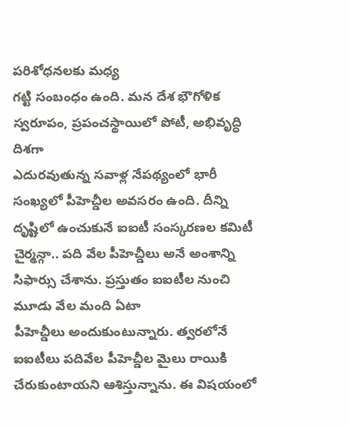పరిశోధనలకు మధ్య
గట్టి సంబంధం ఉంది. మన దేశ భౌగోళిక
స్వరూపం, ప్రపంచస్థాయిలో పోటీ, అభివృద్ధి దిశగా
ఎదురవుతున్న సవాళ్ల నేపథ్యంలో భారీ
సంఖ్యలో పీహెచ్డీల అవసరం ఉంది. దీన్ని
దృష్టిలో ఉంచుకునే ఐఐటీ సంస్కరణల కమిటీ
చైర్మన్గా.. పది వేల పీహెచ్డీలు అనే అంశాన్ని
సిఫార్సు చేశాను. ప్రస్తుతం ఐఐటీల నుంచి
మూడు వేల మంది ఏటా
పీహెచ్డీలు అందుకుంటున్నారు. త్వరలోనే
ఐఐటీలు పదివేల పీహెచ్డీల మైలు రాయికి
చేరుకుంటాయని ఆశిస్తున్నాను. ఈ విషయంలో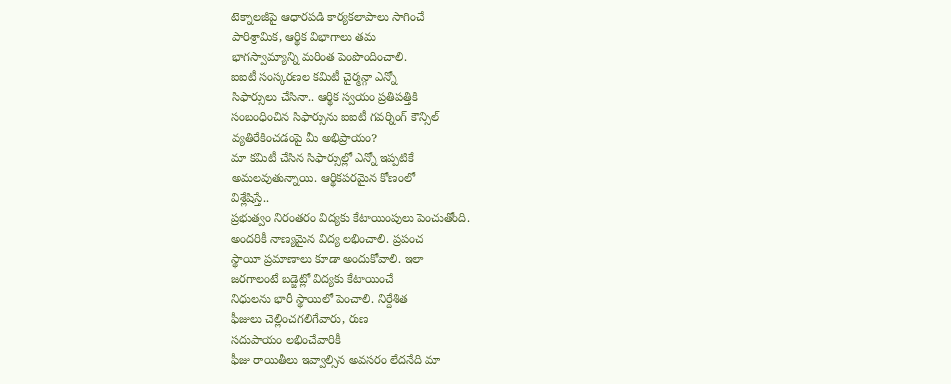టెక్నాలజీపై ఆధారపడి కార్యకలాపాలు సాగించే
పారిశ్రామిక, ఆర్థిక విభాగాలు తమ
భాగస్వామ్యాన్ని మరింత పెంపొందించాలి.
ఐఐటీ సంస్కరణల కమిటీ చైర్మన్గా ఎన్నో
సిఫార్సులు చేసినా.. ఆర్థిక స్వయం ప్రతిపత్తికి
సంబంధించిన సిఫార్సును ఐఐటీ గవర్నింగ్ కౌన్సిల్
వ్యతిరేకించడంపై మీ అభిప్రాయం?
మా కమిటీ చేసిన సిఫార్సుల్లో ఎన్నో ఇప్పటికే
అమలవుతున్నాయి. ఆర్థికపరమైన కోణంలో
విశ్లేషిస్తే..
ప్రభుత్వం నిరంతరం విద్యకు కేటాయింపులు పెంచుతోంది.
అందరికీ నాణ్యమైన విద్య లభించాలి. ప్రపంచ
స్థాయీ ప్రమాణాలు కూడా అందుకోవాలి. ఇలా
జరగాలంటే బడ్జెట్లో విద్యకు కేటాయించే
నిధులను భారీ స్థాయిలో పెంచాలి. నిర్దేశిత
ఫీజులు చెల్లించగలిగేవారు, రుణ
సదుపాయం లభించేవారికీ
ఫీజు రాయితీలు ఇవ్వాల్సిన అవసరం లేదనేది మా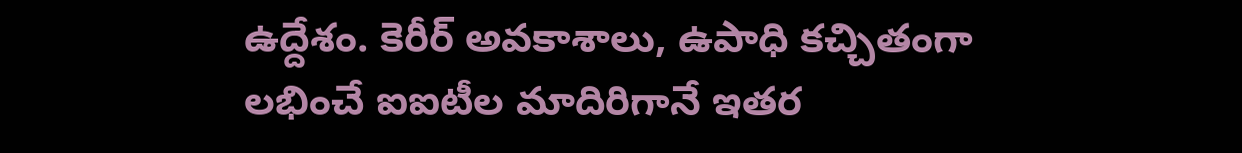ఉద్దేశం. కెరీర్ అవకాశాలు, ఉపాధి కచ్చితంగా
లభించే ఐఐటీల మాదిరిగానే ఇతర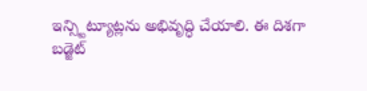ఇన్స్టిట్యూట్లను అభివృద్ధి చేయాలి. ఈ దిశగా
బడ్జెట్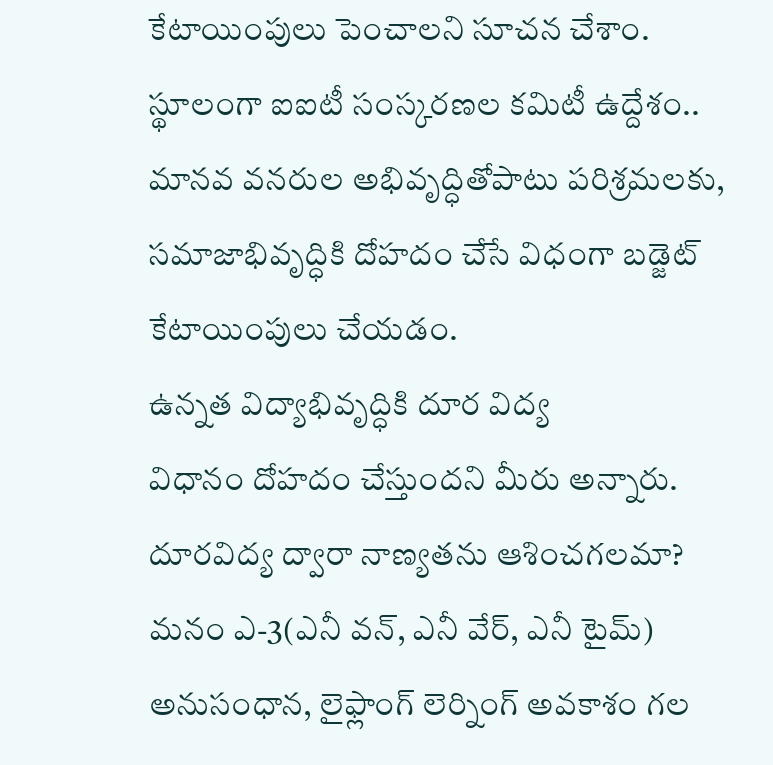కేటాయింపులు పెంచాలని సూచన చేశాం.
స్థూలంగా ఐఐటీ సంస్కరణల కమిటీ ఉద్దేశం..
మానవ వనరుల అభివృద్ధితోపాటు పరిశ్రమలకు,
సమాజాభివృద్ధికి దోహదం చేసే విధంగా బడ్జెట్
కేటాయింపులు చేయడం.
ఉన్నత విద్యాభివృద్ధికి దూర విద్య
విధానం దోహదం చేస్తుందని మీరు అన్నారు.
దూరవిద్య ద్వారా నాణ్యతను ఆశించగలమా?
మనం ఎ-3(ఎనీ వన్, ఎనీ వేర్, ఎనీ టైమ్)
అనుసంధాన, లైఫ్లాంగ్ లెర్నింగ్ అవకాశం గల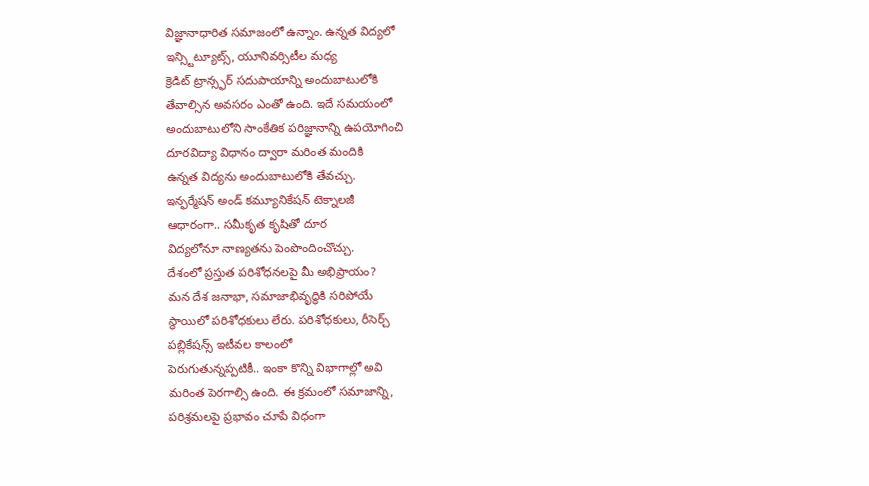విజ్ఞానాధారిత సమాజంలో ఉన్నాం. ఉన్నత విద్యలో
ఇన్స్టిట్యూట్స్, యూనివర్సిటీల మధ్య
క్రెడిట్ ట్రాన్స్ఫర్ సదుపాయాన్ని అందుబాటులోకి
తేవాల్సిన అవసరం ఎంతో ఉంది. ఇదే సమయంలో
అందుబాటులోని సాంకేతిక పరిజ్ఞానాన్ని ఉపయోగించి
దూరవిద్యా విధానం ద్వారా మరింత మందికి
ఉన్నత విద్యను అందుబాటులోకి తేవచ్చు.
ఇన్ఫర్మేషన్ అండ్ కమ్యూనికేషన్ టెక్నాలజీ
ఆధారంగా.. సమీకృత కృషితో దూర
విద్యలోనూ నాణ్యతను పెంపొందించొచ్చు.
దేశంలో ప్రస్తుత పరిశోధనలపై మీ అభిప్రాయం?
మన దేశ జనాభా, సమాజాభివృద్ధికి సరిపోయే
స్థాయిలో పరిశోధకులు లేరు. పరిశోధకులు, రీసెర్చ్
పబ్లికేషన్స్ ఇటీవల కాలంలో
పెరుగుతున్నప్పటికీ.. ఇంకా కొన్ని విభాగాల్లో అవి
మరింత పెరగాల్సి ఉంది. ఈ క్రమంలో సమాజాన్ని,
పరిశ్రమలపై ప్రభావం చూపే విధంగా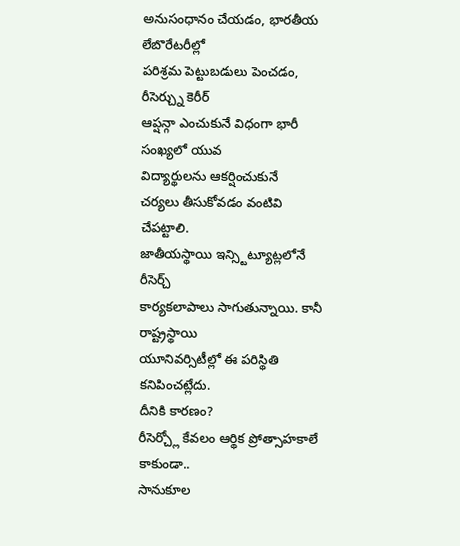అనుసంధానం చేయడం, భారతీయ లేబొరేటరీల్లో
పరిశ్రమ పెట్టుబడులు పెంచడం, రీసెర్చ్ను కెరీర్
ఆప్షన్గా ఎంచుకునే విధంగా భారీ సంఖ్యలో యువ
విద్యార్థులను ఆకర్షించుకునే
చర్యలు తీసుకోవడం వంటివి చేపట్టాలి.
జాతీయస్థాయి ఇన్స్టిట్యూట్లలోనే రీసెర్చ్
కార్యకలాపాలు సాగుతున్నాయి. కానీ రాష్ట్రస్థాయి
యూనివర్సిటీల్లో ఈ పరిస్థితి కనిపించట్లేదు.
దీనికి కారణం?
రీసెర్చ్లో కేవలం ఆర్థిక ప్రోత్సాహకాలే కాకుండా..
సానుకూల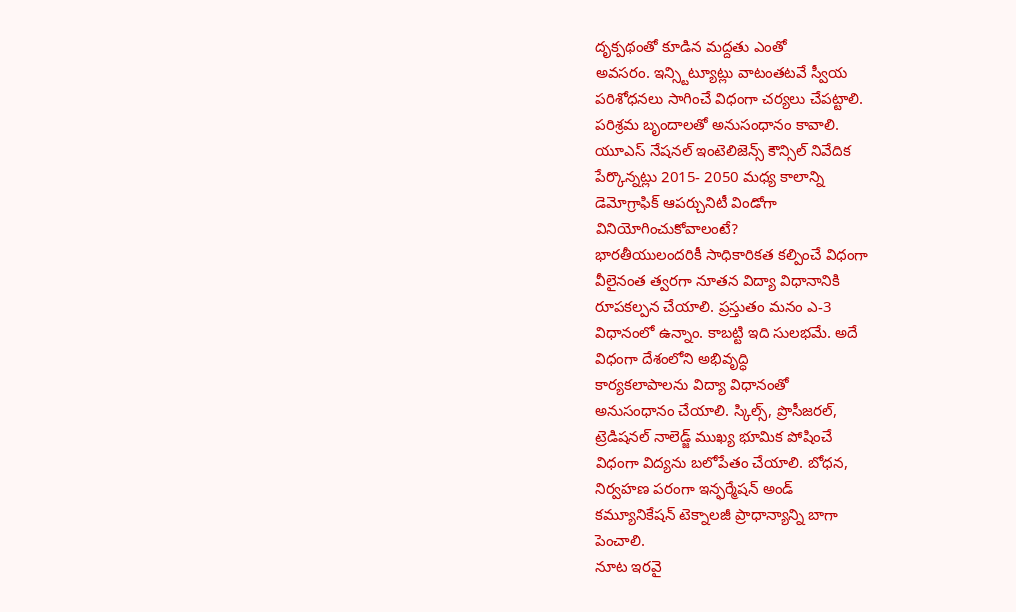దృక్పథంతో కూడిన మద్దతు ఎంతో
అవసరం. ఇన్స్టిట్యూట్లు వాటంతటవే స్వీయ
పరిశోధనలు సాగించే విధంగా చర్యలు చేపట్టాలి.
పరిశ్రమ బృందాలతో అనుసంధానం కావాలి.
యూఎస్ నేషనల్ ఇంటెలిజెన్స్ కౌన్సిల్ నివేదిక
పేర్కొన్నట్లు 2015- 2050 మధ్య కాలాన్ని
డెమోగ్రాఫిక్ ఆపర్చునిటీ విండోగా
వినియోగించుకోవాలంటే?
భారతీయులందరికీ సాధికారికత కల్పించే విధంగా
వీలైనంత త్వరగా నూతన విద్యా విధానానికి
రూపకల్పన చేయాలి. ప్రస్తుతం మనం ఎ-3
విధానంలో ఉన్నాం. కాబట్టి ఇది సులభమే. అదే
విధంగా దేశంలోని అభివృద్ధి
కార్యకలాపాలను విద్యా విధానంతో
అనుసంధానం చేయాలి. స్కిల్స్, ప్రొసీజరల్,
ట్రెడిషనల్ నాలెడ్జ్ ముఖ్య భూమిక పోషించే
విధంగా విద్యను బలోపేతం చేయాలి. బోధన,
నిర్వహణ పరంగా ఇన్ఫర్మేషన్ అండ్
కమ్యూనికేషన్ టెక్నాలజీ ప్రాధాన్యాన్ని బాగా
పెంచాలి.
నూట ఇరవై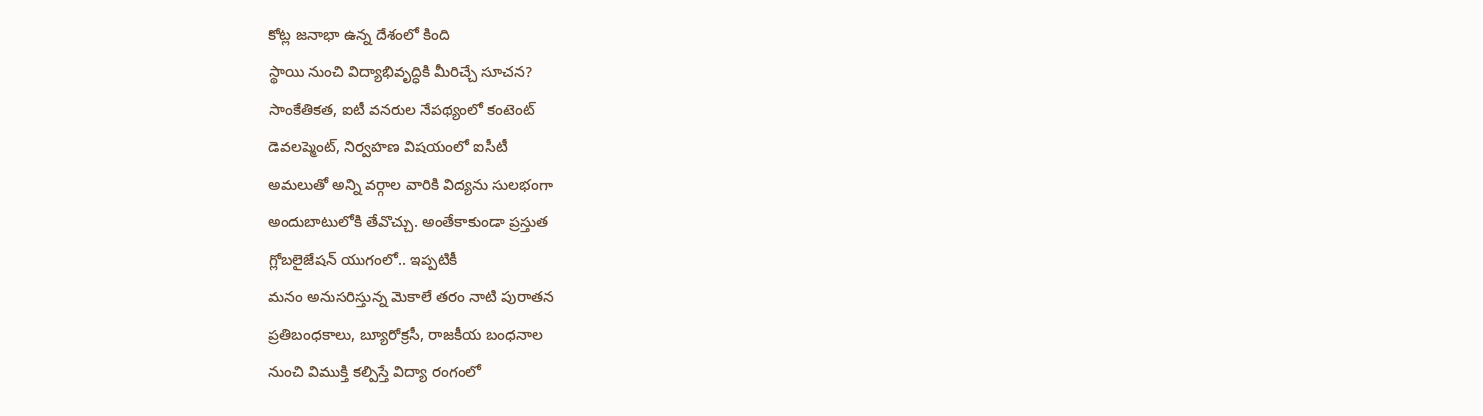కోట్ల జనాభా ఉన్న దేశంలో కింది
స్థాయి నుంచి విద్యాభివృద్ధికి మీరిచ్చే సూచన?
సాంకేతికత, ఐటీ వనరుల నేపథ్యంలో కంటెంట్
డెవలప్మెంట్, నిర్వహణ విషయంలో ఐసీటీ
అమలుతో అన్ని వర్గాల వారికి విద్యను సులభంగా
అందుబాటులోకి తేవొచ్చు. అంతేకాకుండా ప్రస్తుత
గ్లోబలైజేషన్ యుగంలో.. ఇప్పటికీ
మనం అనుసరిస్తున్న మెకాలే తరం నాటి పురాతన
ప్రతిబంధకాలు, బ్యూరోక్రసీ, రాజకీయ బంధనాల
నుంచి విముక్తి కల్పిస్తే విద్యా రంగంలో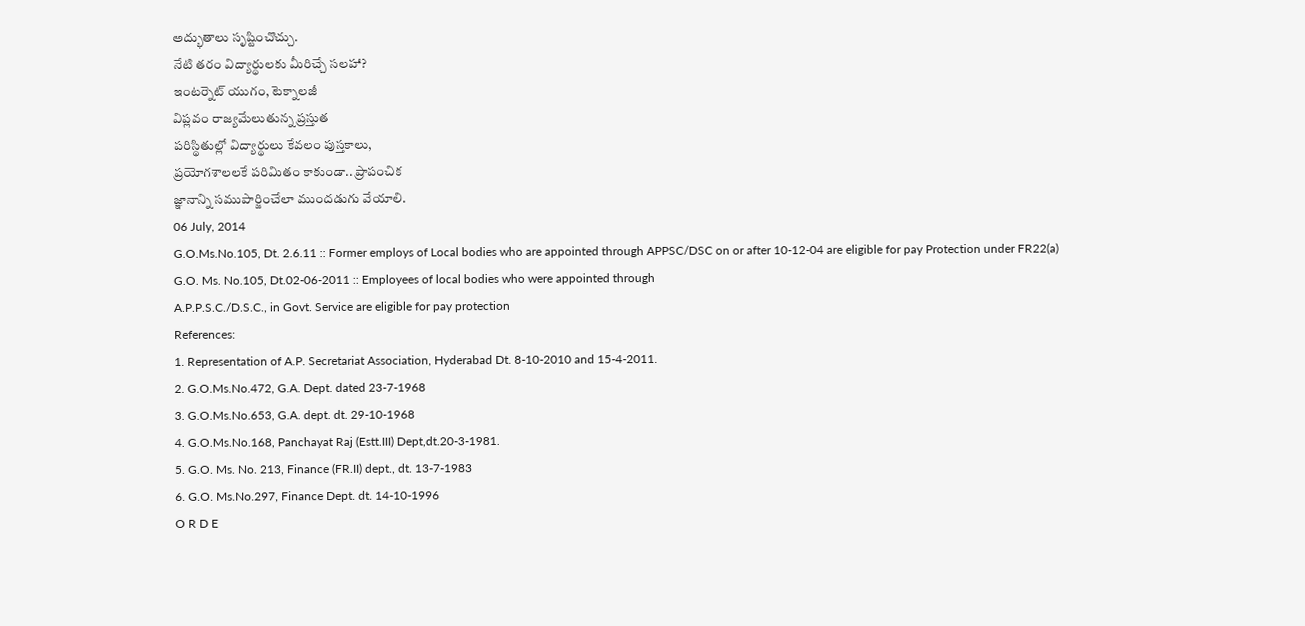అద్భుతాలు సృష్టించొచ్చు.
నేటి తరం విద్యార్థులకు మీరిచ్చే సలహా?
ఇంటర్నెట్ యుగం, టెక్నాలజీ
విప్లవం రాజ్యమేలుతున్న ప్రస్తుత
పరిస్థితుల్లో విద్యార్థులు కేవలం పుస్తకాలు,
ప్రయోగశాలలకే పరిమితం కాకుండా.. ప్రాపంచిక
జ్ఞానాన్ని సముపార్జించేలా ముందడుగు వేయాలి.
06 July, 2014
G.O.Ms.No.105, Dt. 2.6.11 :: Former employs of Local bodies who are appointed through APPSC/DSC on or after 10-12-04 are eligible for pay Protection under FR22(a)
G.O. Ms. No.105, Dt.02-06-2011 :: Employees of local bodies who were appointed through
A.P.P.S.C./D.S.C., in Govt. Service are eligible for pay protection
References:
1. Representation of A.P. Secretariat Association, Hyderabad Dt. 8-10-2010 and 15-4-2011.
2. G.O.Ms.No.472, G.A. Dept. dated 23-7-1968
3. G.O.Ms.No.653, G.A. dept. dt. 29-10-1968
4. G.O.Ms.No.168, Panchayat Raj (Estt.III) Dept,dt.20-3-1981.
5. G.O. Ms. No. 213, Finance (FR.II) dept., dt. 13-7-1983
6. G.O. Ms.No.297, Finance Dept. dt. 14-10-1996
O R D E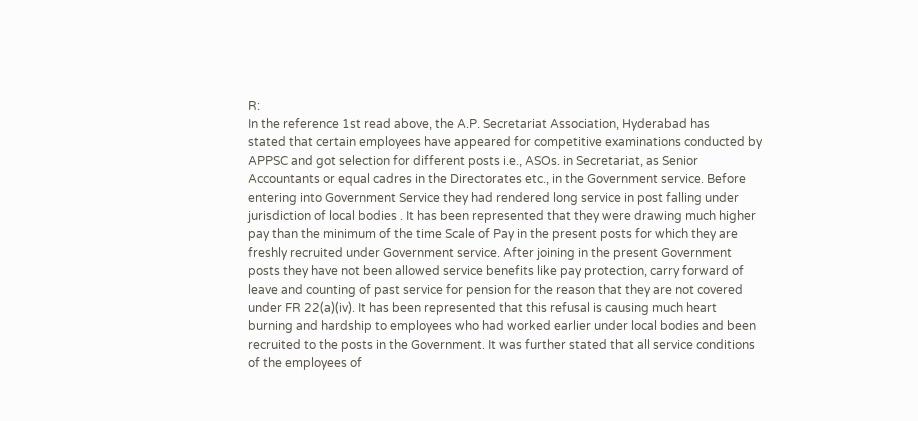R:
In the reference 1st read above, the A.P. Secretariat Association, Hyderabad has
stated that certain employees have appeared for competitive examinations conducted by
APPSC and got selection for different posts i.e., ASOs. in Secretariat, as Senior
Accountants or equal cadres in the Directorates etc., in the Government service. Before
entering into Government Service they had rendered long service in post falling under jurisdiction of local bodies . It has been represented that they were drawing much higher pay than the minimum of the time Scale of Pay in the present posts for which they are freshly recruited under Government service. After joining in the present Government posts they have not been allowed service benefits like pay protection, carry forward of leave and counting of past service for pension for the reason that they are not covered
under FR 22(a)(iv). It has been represented that this refusal is causing much heart burning and hardship to employees who had worked earlier under local bodies and been recruited to the posts in the Government. It was further stated that all service conditions of the employees of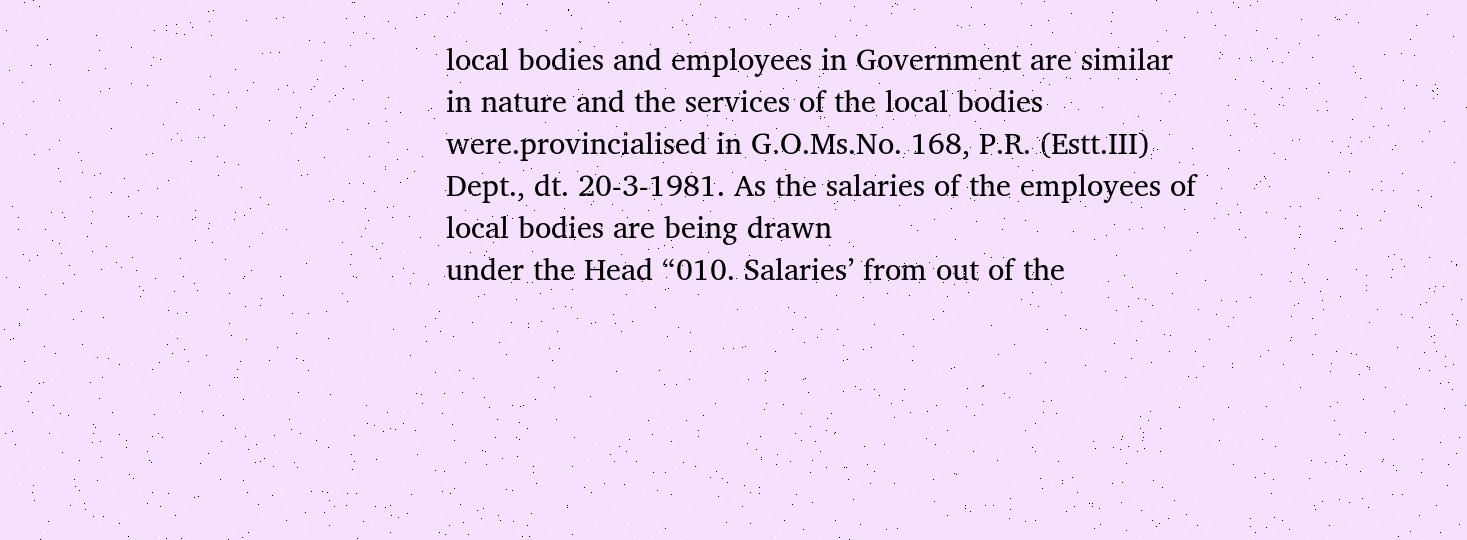local bodies and employees in Government are similar in nature and the services of the local bodies were.provincialised in G.O.Ms.No. 168, P.R. (Estt.III)
Dept., dt. 20-3-1981. As the salaries of the employees of local bodies are being drawn
under the Head “010. Salaries’ from out of the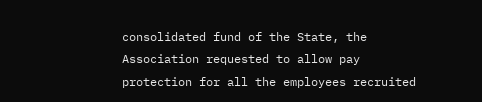consolidated fund of the State, the Association requested to allow pay protection for all the employees recruited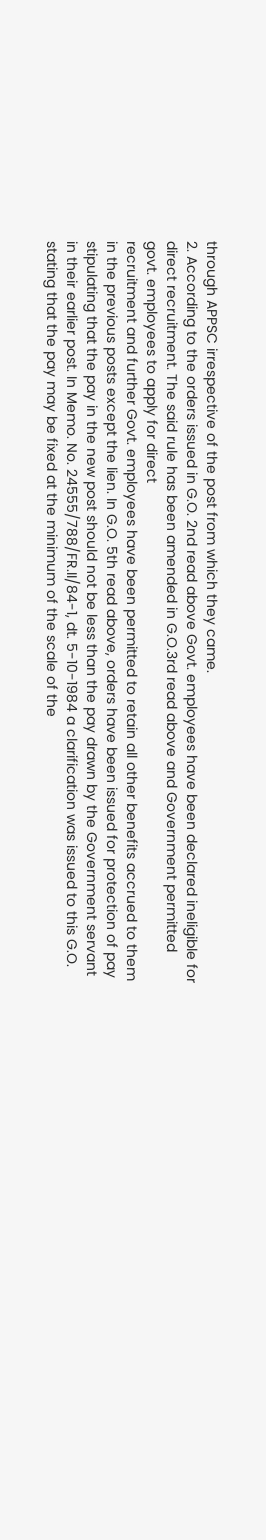through APPSC irrespective of the post from which they came.
2. According to the orders issued in G.O. 2nd read above Govt. employees have been declared ineligible for direct recruitment. The said rule has been amended in G.O.3rd read above and Government permitted govt. employees to apply for direct
recruitment and further Govt. employees have been permitted to retain all other benefits accrued to them in the previous posts except the lien. In G.O. 5th read above, orders have been issued for protection of pay stipulating that the pay in the new post should not be less than the pay drawn by the Government servant in their earlier post. In Memo. No. 24555/788/FR.II/84-1, dt. 5-10-1984 a clarification was issued to this G.O. stating that the pay may be fixed at the minimum of the scale of the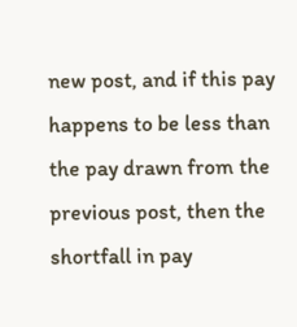new post, and if this pay happens to be less than the pay drawn from the previous post, then the shortfall in pay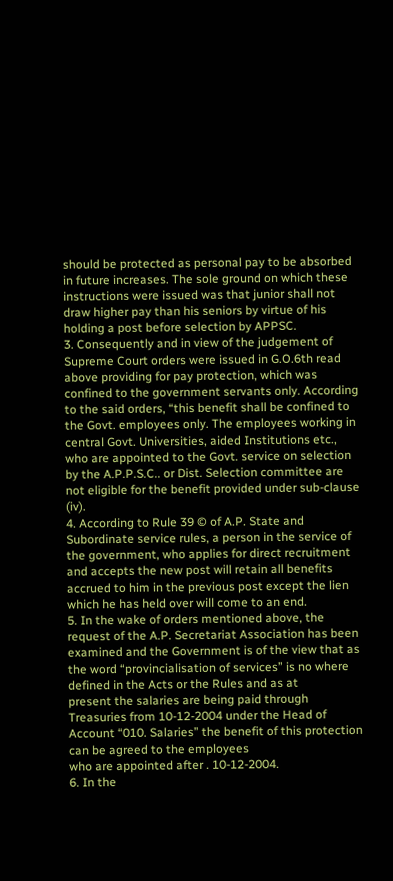should be protected as personal pay to be absorbed in future increases. The sole ground on which these instructions were issued was that junior shall not draw higher pay than his seniors by virtue of his holding a post before selection by APPSC.
3. Consequently and in view of the judgement of Supreme Court orders were issued in G.O.6th read above providing for pay protection, which was confined to the government servants only. According to the said orders, “this benefit shall be confined to the Govt. employees only. The employees working in central Govt. Universities, aided Institutions etc., who are appointed to the Govt. service on selection by the A.P.P.S.C.. or Dist. Selection committee are not eligible for the benefit provided under sub-clause (iv).
4. According to Rule 39 © of A.P. State and Subordinate service rules, a person in the service of the government, who applies for direct recruitment and accepts the new post will retain all benefits accrued to him in the previous post except the lien which he has held over will come to an end.
5. In the wake of orders mentioned above, the request of the A.P. Secretariat Association has been examined and the Government is of the view that as the word “provincialisation of services” is no where defined in the Acts or the Rules and as at
present the salaries are being paid through Treasuries from 10-12-2004 under the Head of
Account “010. Salaries” the benefit of this protection can be agreed to the employees
who are appointed after . 10-12-2004.
6. In the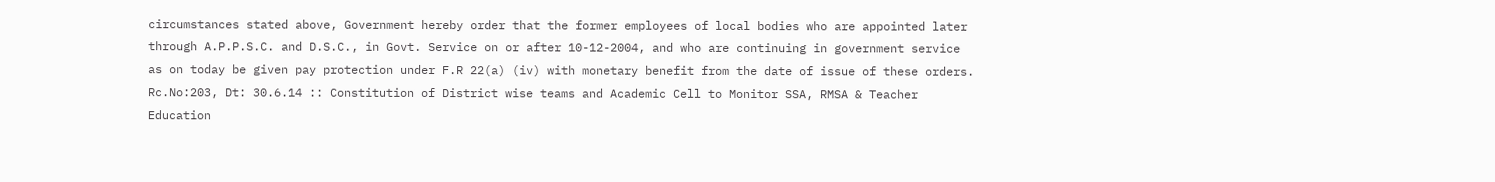circumstances stated above, Government hereby order that the former employees of local bodies who are appointed later through A.P.P.S.C. and D.S.C., in Govt. Service on or after 10-12-2004, and who are continuing in government service as on today be given pay protection under F.R 22(a) (iv) with monetary benefit from the date of issue of these orders.
Rc.No:203, Dt: 30.6.14 :: Constitution of District wise teams and Academic Cell to Monitor SSA, RMSA & Teacher Education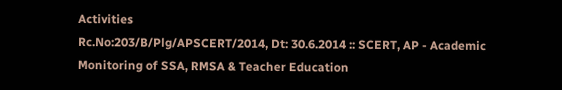Activities
Rc.No:203/B/Plg/APSCERT/2014, Dt: 30.6.2014 :: SCERT, AP - Academic Monitoring of SSA, RMSA & Teacher Education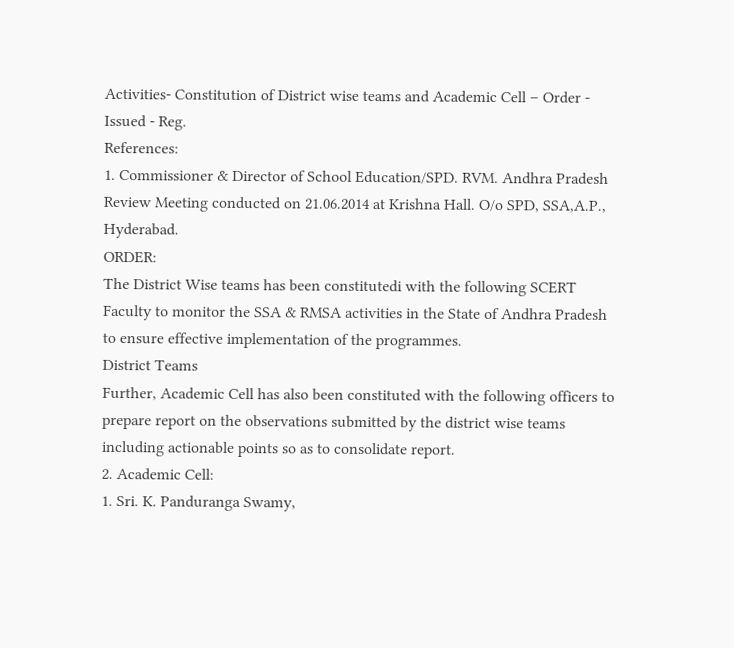Activities- Constitution of District wise teams and Academic Cell – Order - Issued - Reg.
References:
1. Commissioner & Director of School Education/SPD. RVM. Andhra Pradesh Review Meeting conducted on 21.06.2014 at Krishna Hall. O/o SPD, SSA,A.P., Hyderabad.
ORDER:
The District Wise teams has been constitutedi with the following SCERT Faculty to monitor the SSA & RMSA activities in the State of Andhra Pradesh to ensure effective implementation of the programmes.
District Teams
Further, Academic Cell has also been constituted with the following officers to prepare report on the observations submitted by the district wise teams including actionable points so as to consolidate report.
2. Academic Cell:
1. Sri. K. Panduranga Swamy,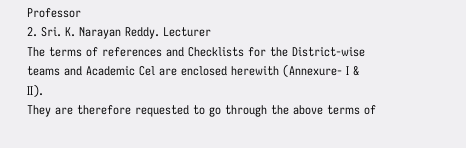Professor
2. Sri. K. Narayan Reddy. Lecturer
The terms of references and Checklists for the District-wise teams and Academic Cel are enclosed herewith (Annexure- I & II).
They are therefore requested to go through the above terms of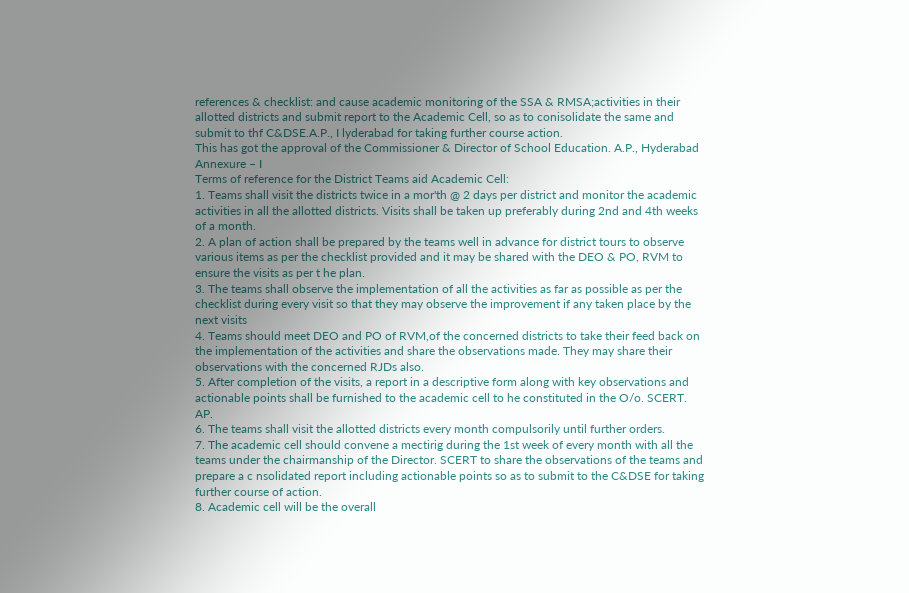references & checklist: and cause academic monitoring of the SSA & RMSA;activities in their allotted districts and submit report to the Academic Cell, so as to conisolidate the same and submit to thf C&DSE.A.P., I lyderabad for taking further course action.
This has got the approval of the Commissioner & Director of School Education. A.P., Hyderabad
Annexure – I
Terms of reference for the District Teams aid Academic Cell:
1. Teams shall visit the districts twice in a mor'th @ 2 days per district and monitor the academic activities in all the allotted districts. Visits shall be taken up preferably during 2nd and 4th weeks of a month.
2. A plan of action shall be prepared by the teams well in advance for district tours to observe various items as per the checklist provided and it may be shared with the DEO & PO, RVM to ensure the visits as per t he plan.
3. The teams shall observe the implementation of all the activities as far as possible as per the checklist during every visit so that they may observe the improvement if any taken place by the next visits
4. Teams should meet DEO and PO of RVM,of the concerned districts to take their feed back on the implementation of the activities and share the observations made. They may share their observations with the concerned RJDs also.
5. After completion of the visits, a report in a descriptive form along with key observations and actionable points shall be furnished to the academic cell to he constituted in the O/o. SCERT. AP.
6. The teams shall visit the allotted districts every month compulsorily until further orders.
7. The academic cell should convene a mectirig during the 1st week of every month with all the teams under the chairmanship of the Director. SCERT to share the observations of the teams and prepare a c nsolidated report including actionable points so as to submit to the C&DSE for taking further course of action.
8. Academic cell will be the overall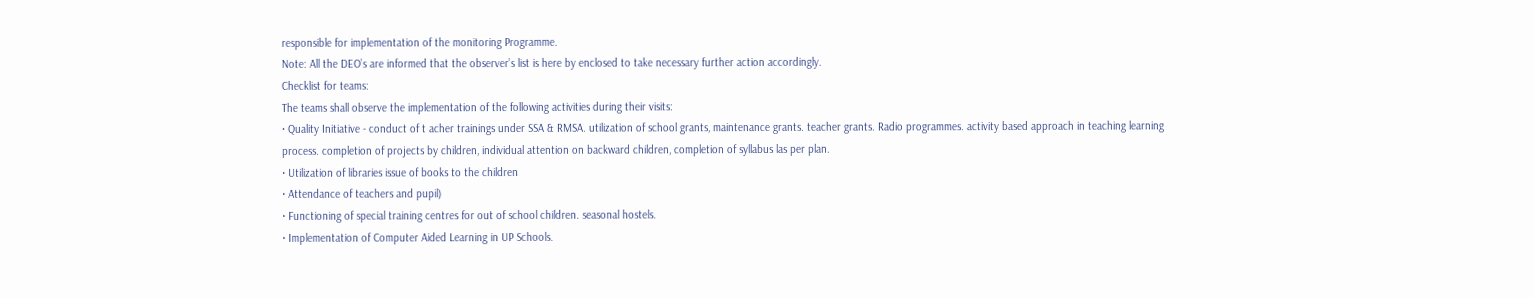responsible for implementation of the monitoring Programme.
Note: All the DEO’s are informed that the observer’s list is here by enclosed to take necessary further action accordingly.
Checklist for teams:
The teams shall observe the implementation of the following activities during their visits:
• Quality Initiative - conduct of t acher trainings under SSA & RMSA. utilization of school grants, maintenance grants. teacher grants. Radio programmes. activity based approach in teaching learning process. completion of projects by children, individual attention on backward children, completion of syllabus las per plan.
• Utilization of libraries issue of books to the children
• Attendance of teachers and pupil)
• Functioning of special training centres for out of school children. seasonal hostels.
• Implementation of Computer Aided Learning in UP Schools.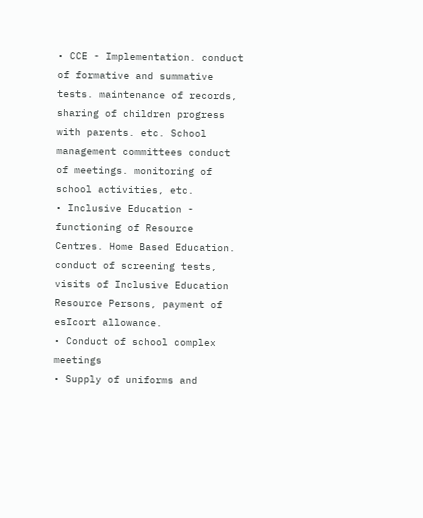• CCE - Implementation. conduct of formative and summative tests. maintenance of records, sharing of children progress with parents. etc. School management committees conduct of meetings. monitoring of school activities, etc.
• Inclusive Education - functioning of Resource Centres. Home Based Education. conduct of screening tests, visits of Inclusive Education Resource Persons, payment of esIcort allowance.
• Conduct of school complex meetings
• Supply of uniforms and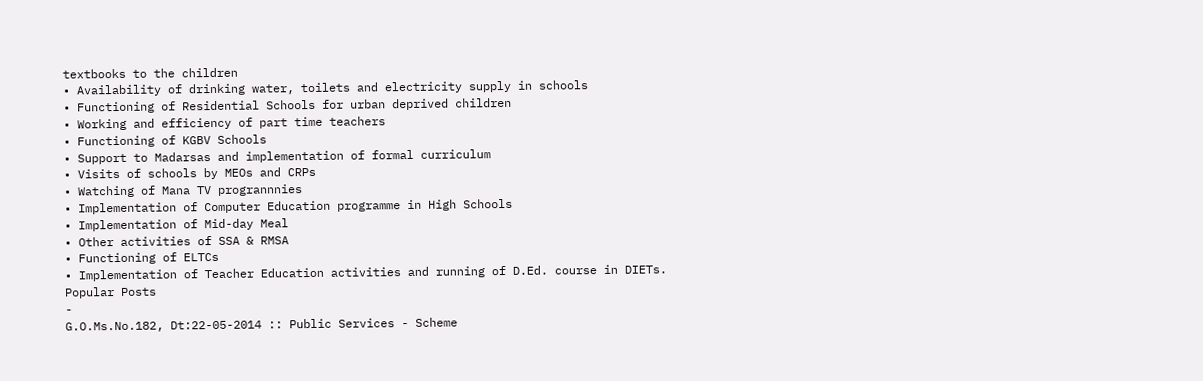textbooks to the children
• Availability of drinking water, toilets and electricity supply in schools
• Functioning of Residential Schools for urban deprived children
• Working and efficiency of part time teachers
• Functioning of KGBV Schools
• Support to Madarsas and implementation of formal curriculum
• Visits of schools by MEOs and CRPs
• Watching of Mana TV progrannnies
• Implementation of Computer Education programme in High Schools
• Implementation of Mid-day Meal
• Other activities of SSA & RMSA
• Functioning of ELTCs
• Implementation of Teacher Education activities and running of D.Ed. course in DIETs.
Popular Posts
-
G.O.Ms.No.182, Dt:22-05-2014 :: Public Services - Scheme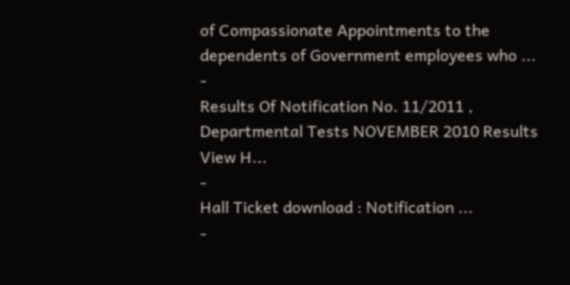of Compassionate Appointments to the dependents of Government employees who ...
-
Results Of Notification No. 11/2011 , Departmental Tests NOVEMBER 2010 Results View H...
-
Hall Ticket download : Notification ...
-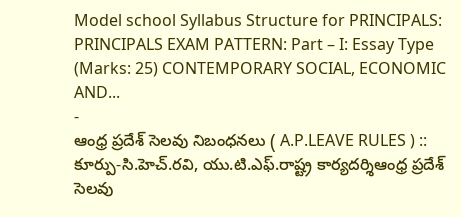Model school Syllabus Structure for PRINCIPALS: PRINCIPALS EXAM PATTERN: Part – I: Essay Type (Marks: 25) CONTEMPORARY SOCIAL, ECONOMIC AND...
-
ఆంధ్ర ప్రదేశ్ సెలవు నిబంధనలు ( A.P.LEAVE RULES ) :: కూర్పు-సి.హెచ్.రవి, యు.టి.ఎఫ్.రాష్ట్ర కార్యదర్శిఆంధ్ర ప్రదేశ్ సెలవు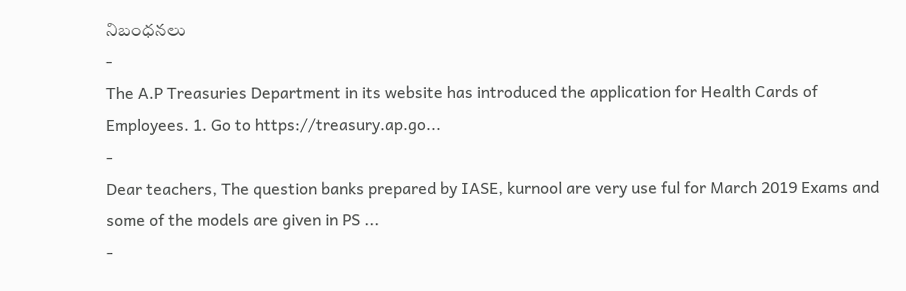నిబంధనలు
-
The A.P Treasuries Department in its website has introduced the application for Health Cards of Employees. 1. Go to https://treasury.ap.go...
-
Dear teachers, The question banks prepared by IASE, kurnool are very use ful for March 2019 Exams and some of the models are given in PS ...
-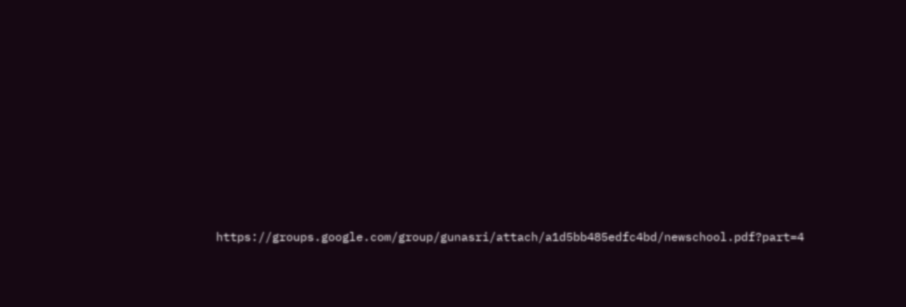https://groups.google.com/group/gunasri/attach/a1d5bb485edfc4bd/newschool.pdf?part=4